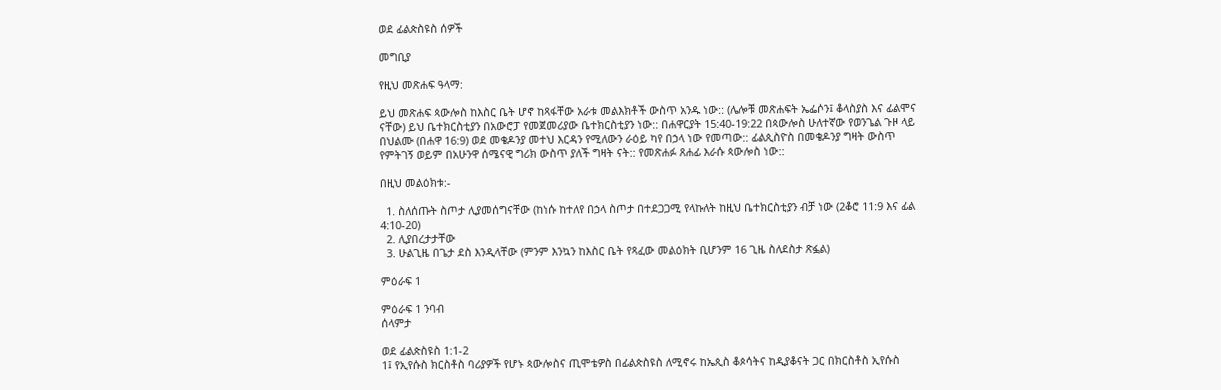ወደ ፊልጵስዩስ ሰዎች

መግቢያ

የዚህ መጽሐፍ ዓላማ:

ይህ መጽሐፍ ጳውሎስ ከእስር ቤት ሆኖ ከጻፋቸው አራቱ መልእክቶች ውስጥ አንዱ ነው:: (ሌሎቹ መጽሐፍት ኤፌሶን፤ ቆላስያስ እና ፊልሞና ናቸው) ይህ ቤተክርስቲያን በአውሮፓ የመጀመሪያው ቤተክርስቲያን ነው:: በሐዋርያት 15:40-19:22 በጳውሎስ ሁለተኛው የወንጌል ጉዞ ላይ በህልሙ (በሐዋ 16:9) ወደ መቄዶንያ መተህ እርዳን የሚለውን ራዕይ ካየ በኃላ ነው የመጣው:: ፊልጲስዮስ በመቄዶንያ ግዛት ውስጥ የምትገኝ ወይም በአሁንዋ ሰሜናዊ ግሪክ ውስጥ ያለች ግዛት ናት:: የመጽሐፉ ጸሐፊ እራሱ ጳውሎስ ነው::

በዚህ መልዕክቱ:-

  1. ስለሰጡት ስጦታ ሊያመሰግናቸው (ከነሱ ከተለየ በኃላ ስጦታ በተደጋጋሚ የላኩለት ከዚህ ቤተክርስቲያን ብቻ ነው (2ቆሮ 11:9 እና ፊል 4:10-20)
  2. ሊያበረታታቸው
  3. ሁልጊዜ በጌታ ደስ እንዲላቸው (ምንም እንኳን ከእስር ቤት የጻፈው መልዕክት ቢሆንም 16 ጊዜ ስለደስታ ጽፏል)

ምዕራፍ 1

ምዕራፍ 1 ንባብ
ሰላምታ

ወደ ፊልጵስዩስ 1:1-2
1፤ የኢየሱስ ክርስቶስ ባሪያዎች የሆኑ ጳውሎስና ጢሞቴዎስ በፊልጵስዩስ ለሚኖሩ ከኤጲስ ቆጶሳትና ከዲያቆናት ጋር በክርስቶስ ኢየሱስ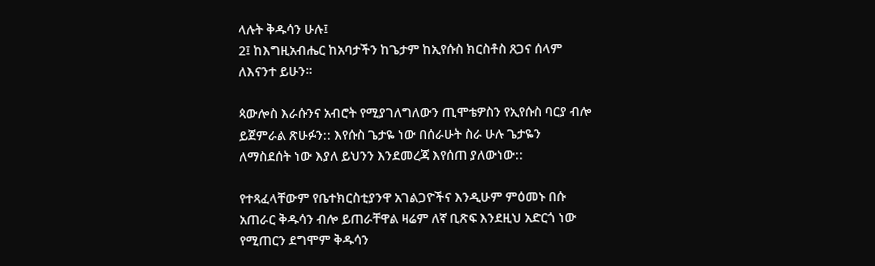ላሉት ቅዱሳን ሁሉ፤
2፤ ከእግዚአብሔር ከአባታችን ከጌታም ከኢየሱስ ክርስቶስ ጸጋና ሰላም ለእናንተ ይሁን።

ጳውሎስ እራሱንና አብሮት የሚያገለግለውን ጢሞቴዎስን የኢየሱስ ባርያ ብሎ ይጀምራል ጽሁፉን:: እየሱስ ጌታዬ ነው በሰራሁት ስራ ሁሉ ጌታዬን ለማስደሰት ነው እያለ ይህንን እንደመረጃ እየሰጠ ያለውነው::

የተጻፈላቸውም የቤተክርስቲያንዋ አገልጋዮችና እንዲሁም ምዕመኑ በሱ አጠራር ቅዱሳን ብሎ ይጠራቸዋል ዛሬም ለኛ ቢጽፍ እንደዚህ አድርጎ ነው የሚጠርን ደግሞም ቅዱሳን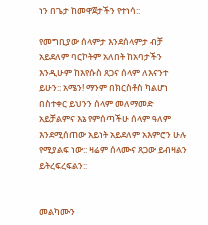ነን በጌታ ከመዋጀታችን የተነሳ::

የመግቢያው ሰላምታ እንደሰላምታ ብቻ አይደለም ባርኮትም አለበት ከአባታችን እንዲሁም ከእየሱስ ጸጋና ሰላም ለእናንተ ይሁን:: አሜን! ማንም በክርስቶስ ካልሆነ በስተቀር ይህንን ሰላም መለማመድ አይቻልምና እኔ የምሰጣችሁ ሰላም ዓለም እንደሚሰጠው አይነት አይደለም አእምሮን ሁሉ የሚያልፍ ነው:: ዛሬም ሰላሙና ጸጋው ይብዛልን ይትረፍረፍልን::


መልካሙን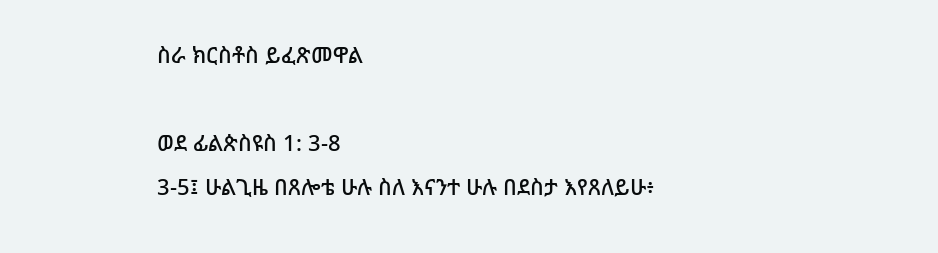ስራ ክርስቶስ ይፈጽመዋል

ወደ ፊልጵስዩስ 1: 3-8
3-5፤ ሁልጊዜ በጸሎቴ ሁሉ ስለ እናንተ ሁሉ በደስታ እየጸለይሁ፥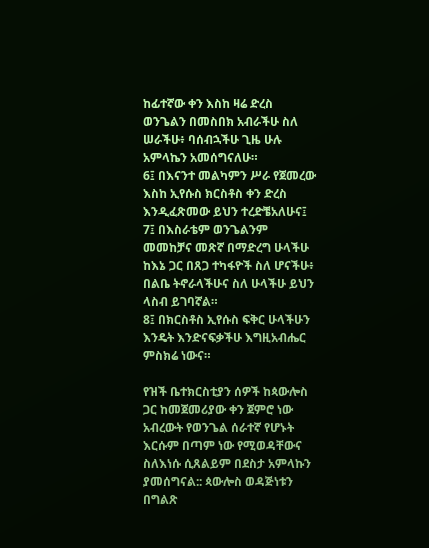ከፊተኛው ቀን እስከ ዛሬ ድረስ ወንጌልን በመስበክ አብራችሁ ስለ ሠራችሁ፥ ባሰብኋችሁ ጊዜ ሁሉ አምላኬን አመሰግናለሁ።
6፤ በእናንተ መልካምን ሥራ የጀመረው እስከ ኢየሱስ ክርስቶስ ቀን ድረስ እንዲፈጽመው ይህን ተረድቼአለሁና፤
7፤ በእስራቴም ወንጌልንም መመከቻና መጽኛ በማድረግ ሁላችሁ ከእኔ ጋር በጸጋ ተካፋዮች ስለ ሆናችሁ፥ በልቤ ትኖራላችሁና ስለ ሁላችሁ ይህን ላስብ ይገባኛል።
8፤ በክርስቶስ ኢየሱስ ፍቅር ሁላችሁን እንዴት እንድናፍቃችሁ እግዚአብሔር ምስክሬ ነውና።

የዝች ቤተክርስቲያን ሰዎች ከጳውሎስ ጋር ከመጀመሪያው ቀን ጀምሮ ነው አብረውት የወንጌል ሰራተኛ የሆኑት እርሱም በጣም ነው የሚወዳቸውና ስለእነሱ ሲጸልይም በደስታ አምላኩን ያመሰግናል:: ጳውሎስ ወዳጅነቱን በግልጽ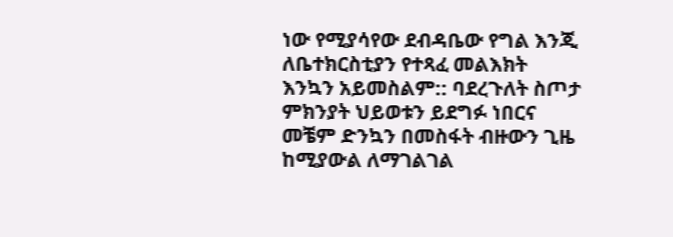ነው የሚያሳየው ደብዳቤው የግል እንጂ ለቤተክርስቲያን የተጻፈ መልእክት እንኳን አይመስልም:: ባደረጉለት ስጦታ ምክንያት ህይወቱን ይደግፉ ነበርና መቼም ድንኳን በመስፋት ብዙውን ጊዜ ከሚያውል ለማገልገል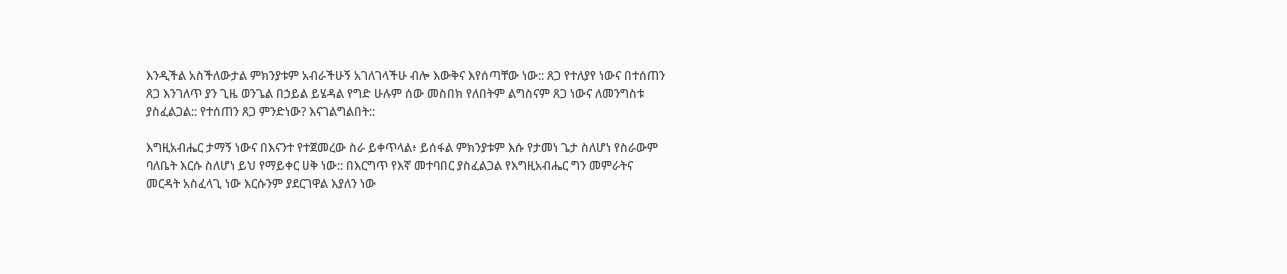እንዲችል አስችለውታል ምክንያቱም አብራችሁኝ አገለገላችሁ ብሎ እውቅና እየሰጣቸው ነው:: ጸጋ የተለያየ ነውና በተሰጠን ጸጋ እንገለጥ ያን ጊዜ ወንጌል በኃይል ይሄዳል የግድ ሁሉም ሰው መስበክ የለበትም ልግስናም ጸጋ ነውና ለመንግስቱ ያስፈልጋል:: የተሰጠን ጸጋ ምንድነው? እናገልግልበት::

እግዚአብሔር ታማኝ ነውና በእናንተ የተጀመረው ስራ ይቀጥላል፥ ይሰፋል ምክንያቱም እሱ የታመነ ጌታ ስለሆነ የስራውም ባለቤት እርሱ ስለሆነ ይህ የማይቀር ሀቅ ነው:: በእርግጥ የእኛ መተባበር ያስፈልጋል የእግዚአብሔር ግን መምራትና መርዳት አስፈላጊ ነው እርሱንም ያደርገዋል እያለን ነው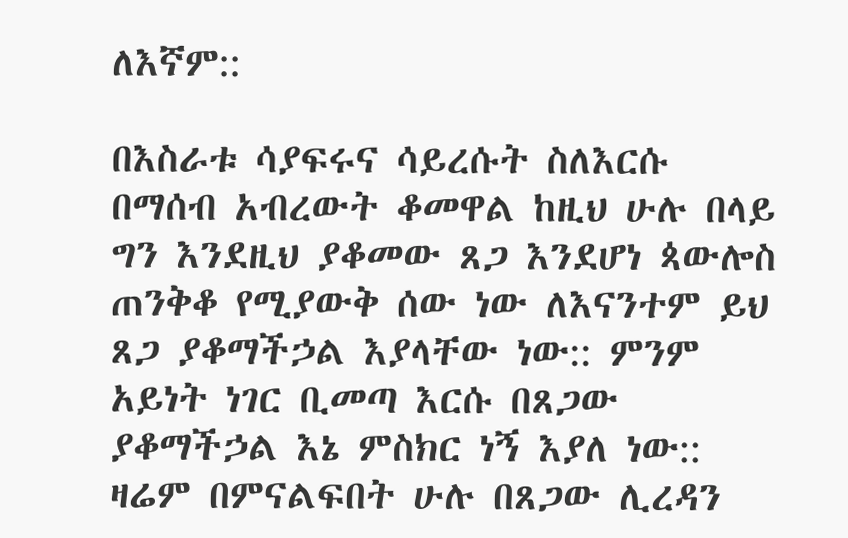ለእኛም::

በእስራቱ ሳያፍሩና ሳይረሱት ስለእርሱ በማሰብ አብረውት ቆመዋል ከዚህ ሁሉ በላይ ግን እንደዚህ ያቆመው ጸጋ እንደሆነ ጳውሎስ ጠንቅቆ የሚያውቅ ሰው ነው ለእናንተም ይህ ጸጋ ያቆማችኃል እያላቸው ነው:: ምንም አይነት ነገር ቢመጣ እርሱ በጸጋው ያቆማችኃል እኔ ምስክር ነኝ እያለ ነው:: ዛሬም በምናልፍበት ሁሉ በጸጋው ሊረዳን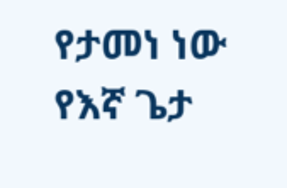የታመነ ነው የእኛ ጌታ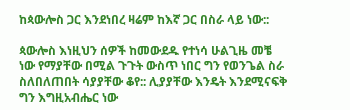ከጳውሎስ ጋር እንደነበረ ዛሬም ከእኛ ጋር በስራ ላይ ነው::

ጳውሎስ እነዚህን ሰዎች ከመውደዱ የተነሳ ሁልጊዜ መቼ ነው የማያቸው በሚል ጉጉት ውስጥ ነበር ግን የወንጌል ስራ ስለበለጠበት ሳያያቸው ቆየ:: ሊያያቸው እንዴት እንደሚናፍቅ ግን እግዚአብሔር ነው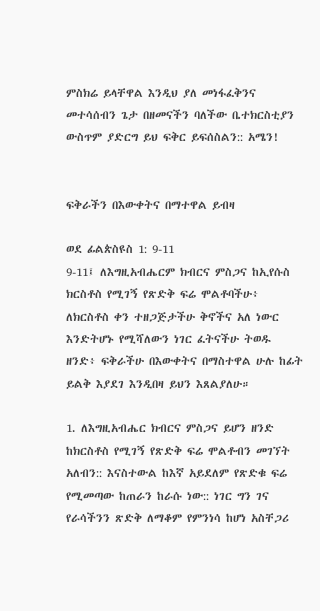ምስክሬ ይላቸዋል እንዲህ ያለ መነፋፈቅንና መተሳሰብን ጌታ በዘመናችን ባለችው ቤተክርስቲያን ውስጥም ያድርግ ይህ ፍቅር ይፍሰስልን:: አሜን!


ፍቅራችን በእውቀትና በማተዋል ይብዛ

ወደ ፊልጵስዩስ 1: 9-11
9-11፤ ለእግዚአብሔርም ክብርና ምስጋና ከኢየሱስ ክርስቶስ የሚገኝ የጽድቅ ፍሬ ሞልቶባችሁ፥ ለክርስቶስ ቀን ተዘጋጅታችሁ ቅኖችና አለ ነውር እንድትሆኑ የሚሻለውን ነገር ፈትናችሁ ትወዱ ዘንድ፥ ፍቅራችሁ በእውቀትና በማስተዋል ሁሉ ከፊት ይልቅ እያደገ እንዲበዛ ይህን እጸልያለሁ።

1. ለእግዚአብሔር ክብርና ምስጋና ይሆን ዘንድ ከክርስቶስ የሚገኝ የጽድቅ ፍሬ ሞልቶብን መገኘት አለብን:: እናስተውል ከእኛ አይደለም የጽድቁ ፍሬ የሚመጣው ከጠራን ከራሱ ነው:: ነገር ግን ገና የራሳችንን ጽድቅ ለማቆም የምንነሳ ከሆነ አስቸጋሪ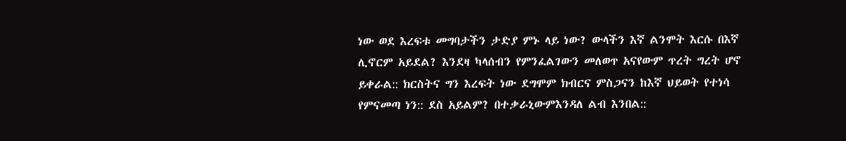ነው ወደ እረፍቱ መግባታችን ታድያ ምኑ ላይ ነው? ውላችን እኛ ልንሞት እርሱ በእኛ ሊኖርም አይደል? እንደዛ ካላሰብን የምንፈልገውን መለወጥ አናየውም ጥረት ግረት ሆኖ ይቀራል:: ክርስትና ግን እረፍት ነው ደግሞም ክብርና ምስጋናን ከእኛ ህይወት የተነሳ የምናመጣ ነን:: ደስ አይልም? በተቃራኒውምእንዳለ ልብ እንበል::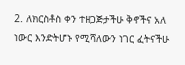2. ለክርስቶስ ቀን ተዘጋጅታችሁ ቅኖችና አለ ነውር እንድትሆኑ የሚሻለውን ነገር ፈትናችሁ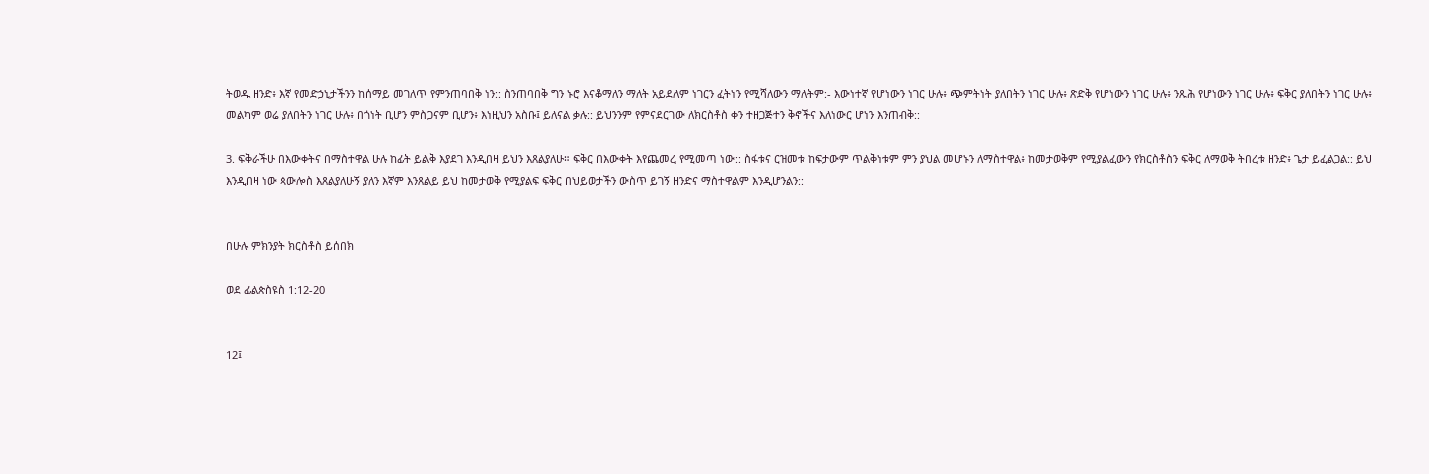ትወዱ ዘንድ፥ እኛ የመድኃኒታችንን ከሰማይ መገለጥ የምንጠባበቅ ነን:: ስንጠባበቅ ግን ኑሮ እናቆማለን ማለት አይደለም ነገርን ፈትነን የሚሻለውን ማለትም:- እውነተኛ የሆነውን ነገር ሁሉ፥ ጭምትነት ያለበትን ነገር ሁሉ፥ ጽድቅ የሆነውን ነገር ሁሉ፥ ንጹሕ የሆነውን ነገር ሁሉ፥ ፍቅር ያለበትን ነገር ሁሉ፥ መልካም ወሬ ያለበትን ነገር ሁሉ፥ በጎነት ቢሆን ምስጋናም ቢሆን፥ እነዚህን አስቡ፤ ይለናል ቃሉ:: ይህንንም የምናደርገው ለክርስቶስ ቀን ተዘጋጅተን ቅኖችና እለነውር ሆነን እንጠብቅ::

3. ፍቅራችሁ በእውቀትና በማስተዋል ሁሉ ከፊት ይልቅ እያደገ እንዲበዛ ይህን እጸልያለሁ። ፍቅር በእውቀት እየጨመረ የሚመጣ ነው:: ስፋቱና ርዝመቱ ከፍታውም ጥልቅነቱም ምን ያህል መሆኑን ለማስተዋል፥ ከመታወቅም የሚያልፈውን የክርስቶስን ፍቅር ለማወቅ ትበረቱ ዘንድ፥ ጌታ ይፈልጋል:: ይህ እንዲበዛ ነው ጳውሎስ እጸልያለሁኝ ያለን እኛም እንጸልይ ይህ ከመታወቅ የሚያልፍ ፍቅር በህይወታችን ውስጥ ይገኝ ዘንድና ማስተዋልም እንዲሆንልን::


በሁሉ ምክንያት ክርስቶስ ይሰበክ

ወደ ፊልጵስዩስ 1:12-20


12፤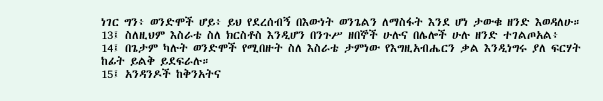ነገር ግን፥ ወንድሞች ሆይ፥ ይህ የደረሰብኝ በእውነት ወንጌልን ለማስፋት እንደ ሆነ ታውቁ ዘንድ እወዳለሁ።
13፤ ስለዚህም እስራቴ ስለ ክርስቶስ እንዲሆን በንጉሥ ዘበኞች ሁሉና በሌሎች ሁሉ ዘንድ ተገልጦአል፥
14፤ በጌታም ካሉት ወንድሞች የሚበዙት ስለ እስራቴ ታምነው የእግዚአብሔርን ቃል እንዲነግሩ ያለ ፍርሃት ከፊት ይልቅ ይደፍራሉ።
15፤ አንዳንዶች ከቅንአትና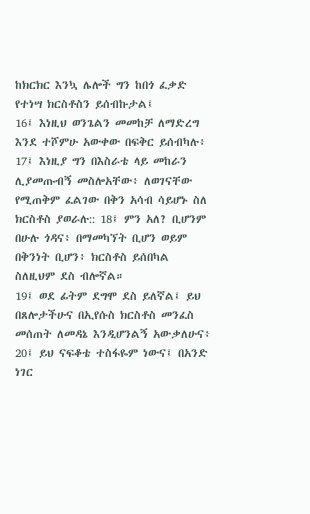ከክርክር እንኳ ሌሎች ግን ከበጎ ፈቃድ የተነሣ ክርስቶስን ይሰብኩታል፤
16፤ እነዚህ ወንጌልን መመከቻ ለማድረግ እንደ ተሾምሁ አውቀው በፍቅር ይሰብካሉ፥
17፤ እነዚያ ግን በእስራቴ ላይ መከራን ሊያመጡብኝ መስሎአቸው፥ ለወገናቸው የሚጠቅም ፈልገው በቅን አሳብ ሳይሆኑ ስለ ክርስቶስ ያወራሉ:: 18፤ ምን አለ? ቢሆንም በሁሉ ጎዳና፥ በማመካኘት ቢሆን ወይም በቅንነት ቢሆን፥ ክርስቶስ ይሰበካል ስለዚህም ደስ ብሎኛል።
19፤ ወደ ፊትም ደግሞ ደስ ይለኛል፤ ይህ በጸሎታችሁና በኢየሱስ ክርስቶስ መንፈስ መሰጠት ለመዳኔ እንዲሆንልኝ አውቃለሁና፥
20፤ ይህ ናፍቆቴ ተስፋዬም ነውና፤ በአንድ ነገር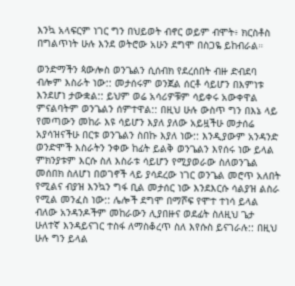እንኳ አላፍርም ነገር ግን በህይወት ብኖር ወይም ብሞት፥ ክርስቶስ በግልጥነት ሁሉ እንደ ወትሮው አሁን ደግሞ በስጋዬ ይከብራል።

ወንድማችን ጳውሎስ ወንጌልን ሲሰብክ የደረሰበት ብዙ ድብደባ ብሎም እስራት ነው:: መታሰሩም ወንጀል ሰርቶ ሳይሆን በእምነቱ እንደሆነ ታውቋል:: ይህም ወሬ አሳሪዎቹም ሳይቀሩ አውቀዋል ምናልባትም ወንጌልን ሰምተዋል:: በዚህ ሁሉ ውስጥ ግን በእኔ ላይ የመጣውን መከራ እዩ ሳይሆን እያለ ያለው አይዟችሁ መታሰሬ አያሳዝናችሁ በርቱ ወንጌልን ስበኩ እያለ ነው:: እንዲያውም አንዳንድ ወንድሞች እስራትን ንቀው ከፊት ይልቅ ወንጌልን እየሰሩ ነው ይላል ምክንያቱም እርሱ ስለ እስራቱ ሳይሆን የሚያወራው ስለወንጌል መሰበክ ስለሆነ በወገኖች ላይ ያሳደረው ነገር ወንጌል መሮጥ አለበት የሚልና ብያዝ እንኳን ግፋ ቢል መታሰር ነው እንደእርሱ ሳልያዝ ልስራ የሚል መንፈስ ነው:: ሌሎች ደግሞ በማሾፍ የሞተ ተነሳ ይላል ብለው አንዳንዶችም መከራውን ሊያበዙና ወደፊት ስለዚህ ጌታ ሁለተኛ እንዳይናገር ተስፋ ለማስቆረጥ ስለ እየሱስ ይናገራሉ:: በዚህ ሁሉ ግን ይላል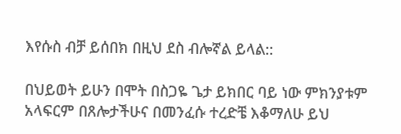እየሱስ ብቻ ይሰበክ በዚህ ደስ ብሎኛል ይላል::

በህይወት ይሁን በሞት በስጋዬ ጌታ ይክበር ባይ ነው ምክንያቱም አላፍርም በጸሎታችሁና በመንፈሱ ተረድቼ እቆማለሁ ይህ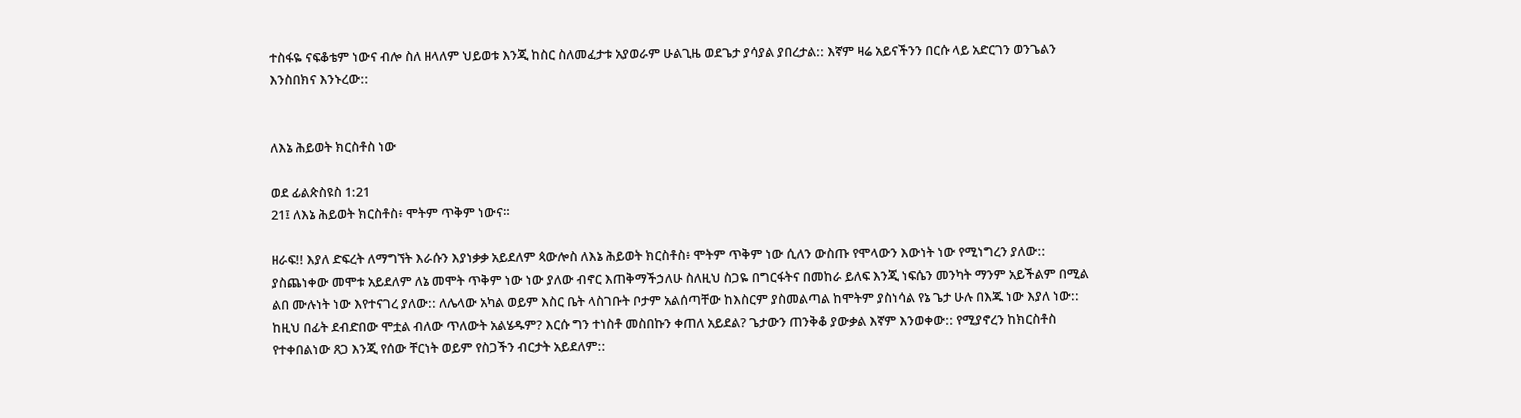ተስፋዬ ናፍቆቴም ነውና ብሎ ስለ ዘላለም ህይወቱ እንጂ ከስር ስለመፈታቱ አያወራም ሁልጊዜ ወደጌታ ያሳያል ያበረታል:: እኛም ዛሬ አይናችንን በርሱ ላይ አድርገን ወንጌልን እንስበክና እንኑረው::


ለእኔ ሕይወት ክርስቶስ ነው

ወደ ፊልጵስዩስ 1:21
21፤ ለእኔ ሕይወት ክርስቶስ፥ ሞትም ጥቅም ነውና።

ዘራፍ!! እያለ ድፍረት ለማግኘት እራሱን እያነቃቃ አይደለም ጳውሎስ ለእኔ ሕይወት ክርስቶስ፥ ሞትም ጥቅም ነው ሲለን ውስጡ የሞላውን እውነት ነው የሚነግረን ያለው:: ያስጨነቀው መሞቱ አይደለም ለኔ መሞት ጥቅም ነው ነው ያለው ብኖር እጠቅማችኃለሁ ስለዚህ ስጋዬ በግርፋትና በመከራ ይለፍ እንጂ ነፍሴን መንካት ማንም አይችልም በሚል ልበ ሙሉነት ነው እየተናገረ ያለው:: ለሌላው አካል ወይም እስር ቤት ላስገቡት ቦታም አልሰጣቸው ከእስርም ያስመልጣል ከሞትም ያስነሳል የኔ ጌታ ሁሉ በእጁ ነው እያለ ነው:: ከዚህ በፊት ደብድበው ሞቷል ብለው ጥለውት አልሄዱም? እርሱ ግን ተነስቶ መስበኩን ቀጠለ አይደል? ጌታውን ጠንቅቆ ያውቃል እኛም እንወቀው:: የሚያኖረን ከክርስቶስ የተቀበልነው ጸጋ እንጂ የሰው ቸርነት ወይም የስጋችን ብርታት አይደለም::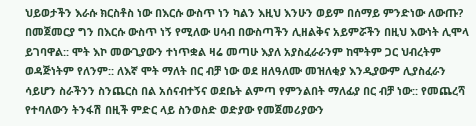ህይወታችን እራሱ ክርስቶስ ነው በእርሱ ውስጥ ነን ካልን እዚህ እንሁን ወይም በሰማይ ምንድነው ለውጡ? በመጀመርያ ግን በእርሱ ውስጥ ነኝ የሚለው ሀሳብ በውስጣችን ሊዘልቅና አይምሯችን በዚህ እውነት ሊሞላ ይገባዋል:: ሞት እኮ መውጊያውን ተነጥቋል ዛሬ መጣሁ እያለ አያስፈራራንም ከሞትም ጋር ህብረትም ወዳጅነትም የለንም:: ለእኛ ሞት ማለት በር ብቻ ነው ወደ ዘለዓለሙ መዝለቂያ እንዲያውም ሊያስፈራን ሳይሆን ስራችንን ስንጨርስ በል አሰናብተኝና ወደቤት ልምጣ የምንልበት ማለፊያ በር ብቻ ነው:: የመጨረሻ የተባለውን ትንፋሽ በዚች ምድር ላይ ስንወስድ ወድያው የመጀመሪያውን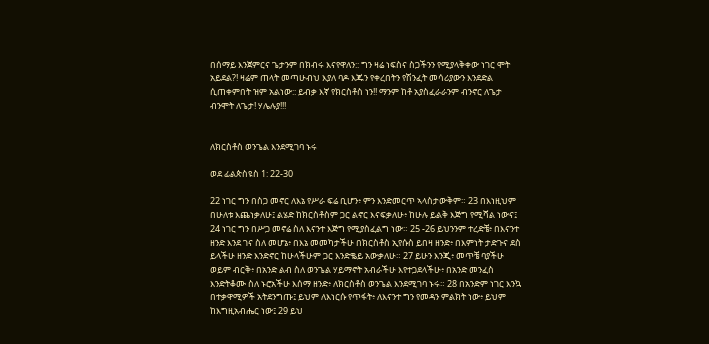በሰማይ እንጀምርና ጌታንም በክብሩ እናየዋለን:: ግን ዛሬ ነፍስና ስጋችንን የሚያላቅቀው ነገር ሞት አይደል?! ዛሬም ጠላት መጣሁብህ እያለ ባዶ እጁን የቀረበትን የሽንፈት መሳሪያውን እንደድል ሲጠቀምበት ዝም አልነው:: ይብቃ እኛ የክርስቶስ ነን!! ማንም ከቶ አያስፈራራንም ብንኖር ለጌታ ብንሞት ለጌታ! ሃሌሉያ!!!


ለክርስቶስ ወንጌል እንደሚገባ ኑሩ

ወደ ፊልጵስዩስ 1: 22-30

22 ነገር ግን በስጋ መኖር ለእኔ የሥራ ፍሬ ቢሆን፥ ምን እንድመርጥ ኣላስታውቅም። 23 በእነዚህም በሁለቱ እጨነቃለሁ፤ ልሄድ ከክርስቶስም ጋር ልኖር እናፍቃለሁ፥ ከሁሉ ይልቅ እጅግ የሚሻል ነውና፤ 24 ነገር ግን በሥጋ መኖሬ ስለ እናንተ እጅግ የሚያስፈልግ ነው። 25 -26 ይህንንም ተረድቼ፥ በእናንተ ዘንድ እንደ ገና ስለ መሆኔ፥ በእኔ መመካታችሁ በክርስቶስ ኢየሱስ ይበዛ ዘንድ፥ በእምነት ታድጉና ደስ ይላችሁ ዘንድ እንድኖር ከሁላችሁም ጋር እንድቈይ አውቃለሁ። 27 ይሁን እንጂ፥ መጥቼ ባያችሁ ወይም ብርቅ፥ በአንድ ልብ ስለ ወንጌል ሃይማኖት አብራችሁ እየተጋደላችሁ፥ በአንድ መንፈስ እንድትቆሙ ስለ ኑሮአችሁ እሰማ ዘንድ፥ ለክርስቶስ ወንጌል እንደሚገባ ኑሩ። 28 በአንድም ነገር እንኳ በተቃዋሚዎች አትደንግጡ፤ ይህም ለእነርሱ የጥፋት፥ ለእናንተ ግን የመዳን ምልክት ነው፥ ይህም ከእግዚአብሔር ነው፤ 29 ይህ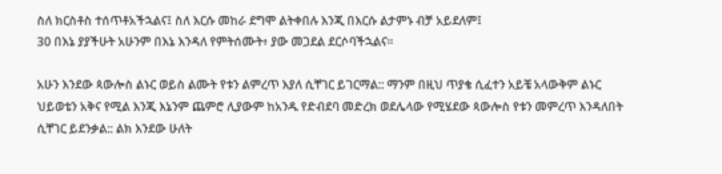ስለ ክርስቶስ ተሰጥቶአችኋልና፤ ስለ እርሱ መከራ ደግሞ ልትቀበሉ እንጂ በእርሱ ልታምኑ ብቻ አይደለም፤
30 በእኔ ያያችሁት አሁንም በእኔ እንዳለ የምትሰሙት፥ ያው መጋደል ደርሶባችኋልና።

አሁን እንደው ጳውሎስ ልኑር ወይስ ልሙት የቱን ልምረጥ እያለ ሲቸገር ይገርማል:: ማንም በዚህ ጥያቄ ሲፈተን አይቼ አላውቅም ልኑር ህይወቴን አቅና የሚል እንጂ እኔንም ጨምሮ ሊያውም ከአንዱ የድብደባ መድረክ ወደሌላው የሚሄደው ጳውሎስ የቱን መምረጥ እንዳለበት ሲቸገር ይደንቃል:: ልክ እንደው ሁለት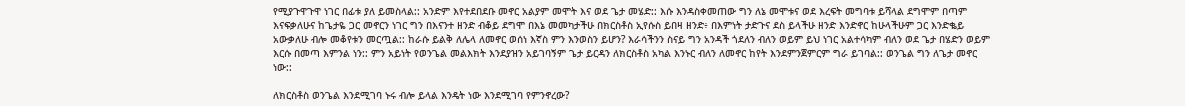የሚያጉዋጉዋ ነገር በፊቱ ያለ ይመስላል:: አንድም እየተደበደቡ መኖር አልያም መሞት እና ወደ ጌታ መሄድ:: እሱ እንዳስቀመጠው ግን ለኔ መሞቱና ወደ እረፍት መግባቱ ይሻላል ደግሞም በጣም እናፍቃለሁና ከጌታዬ ጋር መኖርን ነገር ግን በእናንተ ዘንድ ብቆይ ደግሞ በእኔ መመካታችሁ በክርስቶስ ኢየሱስ ይበዛ ዘንድ፥ በእምነት ታድጉና ደስ ይላችሁ ዘንድ እንድኖር ከሁላችሁም ጋር እንድቈይ አውቃለሁ ብሎ መቆየቱን መርጧል:: ከራሱ ይልቅ ለሌላ ለመኖር ወሰነ እኛስ ምን እንወስን ይሆን? እራሳችንን ስናይ ግን አንዳች ጎደለን ብለን ወይም ይህ ነገር አልተሳካም ብለን ወደ ጌታ በሄድን ወይም እርሱ በመጣ እምንል ነን:: ምን አይነት የወንጌል መልእክት እንደያዝን አይገባኝም ጌታ ይርዳን ለክርስቶስ አካል እንኑር ብለን ለመኖር ከየት እንደምንጀምርም ግራ ይገባል:: ወንጌል ግን ለጌታ መኖር ነው::

ለክርስቶስ ወንጌል እንደሚገባ ኑሩ ብሎ ይላል እንዴት ነው እንደሚገባ የምንኖረው?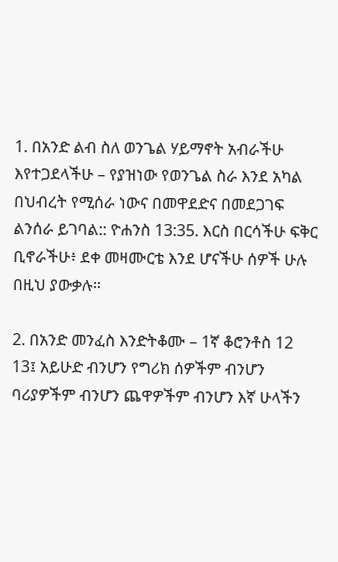1. በአንድ ልብ ስለ ወንጌል ሃይማኖት አብራችሁ እየተጋደላችሁ – የያዝነው የወንጌል ስራ እንደ አካል በህብረት የሚሰራ ነውና በመዋደድና በመደጋገፍ ልንሰራ ይገባል:: ዮሐንስ 13:35. እርስ በርሳችሁ ፍቅር ቢኖራችሁ፥ ደቀ መዛሙርቴ እንደ ሆናችሁ ሰዎች ሁሉ በዚህ ያውቃሉ።

2. በአንድ መንፈስ እንድትቆሙ – 1ኛ ቆሮንቶስ 12
13፤ አይሁድ ብንሆን የግሪክ ሰዎችም ብንሆን ባሪያዎችም ብንሆን ጨዋዎችም ብንሆን እኛ ሁላችን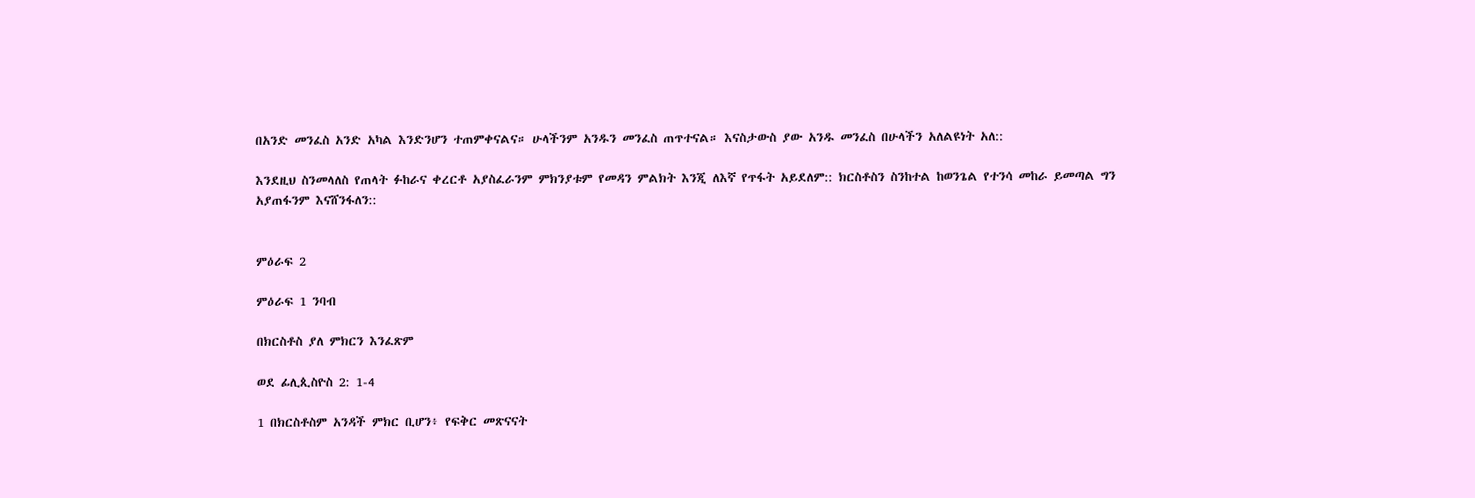በአንድ መንፈስ አንድ አካል እንድንሆን ተጠምቀናልና። ሁላችንም አንዱን መንፈስ ጠጥተናል። እናስታውስ ያው አንዱ መንፈስ በሁላችን አለልዩነት አለ::

እንደዚህ ስንመላለስ የጠላት ፉከራና ቀረርቶ አያስፈራንም ምክንያቱም የመዳን ምልክት እንጂ ለእኛ የጥፋት አይደለም:: ክርስቶስን ስንከተል ከወንጌል የተንሳ መከራ ይመጣል ግን አያጠፋንም እናሸንፋለን::


ምዕራፍ 2

ምዕራፍ 1 ንባብ

በክርስቶስ ያለ ምክርን እንፈጽም

ወደ ፊሊጲስዮስ 2: 1-4

1 በክርስቶስም አንዳች ምክር ቢሆን፥ የፍቅር መጽናናት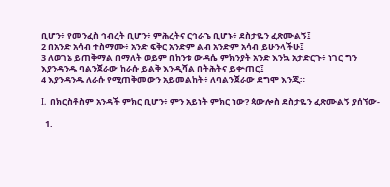ቢሆን፥ የመንፈስ ኅብረት ቢሆን፥ ምሕረትና ርኅራኄ ቢሆኑ፥ ደስታዬን ፈጽሙልኝ፤
2 በአንድ አሳብ ተስማሙ፥ አንድ ፍቅር አንድም ልብ አንድም አሳብ ይሁንላችሁ፤
3 ለወገኔ ይጠቅማል በማለት ወይም በከንቱ ውዳሴ ምክንያት አንድ እንኳ አታድርጉ፥ ነገር ግን እያንዳንዱ ባልንጀራው ከራሱ ይልቅ እንዲሻል በትሕትና ይቍጠር፤
4 እያንዳንዱ ለራሱ የሚጠቅመውን አይመልከት፥ ለባልንጀራው ደግሞ እንጂ።

I. በክርስቶስም አንዳች ምክር ቢሆን፥ ምን አይነት ምክር ነው? ጳውሎስ ደስታዬን ፈጽሙልኝ ያሰኘው-

  1.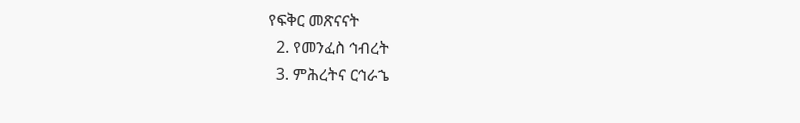የፍቅር መጽናናት
  2. የመንፈስ ኅብረት
  3. ምሕረትና ርኅራኄ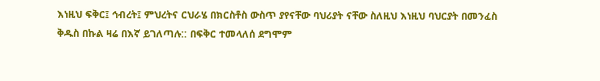እነዚህ ፍቅር፤ ኅብረት፤ ምህረትና ርህራሄ በክርስቶስ ውስጥ ያየናቸው ባህሪያት ናቸው ስለዚህ እነዚህ ባህርያት በመንፈስ ቅዱስ በኩል ዛሬ በእኛ ይገለጣሉ:: በፍቅር ተመላለሰ ደግሞም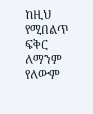ከዚህ የሚበልጥ ፍቅር ለማንም የለውም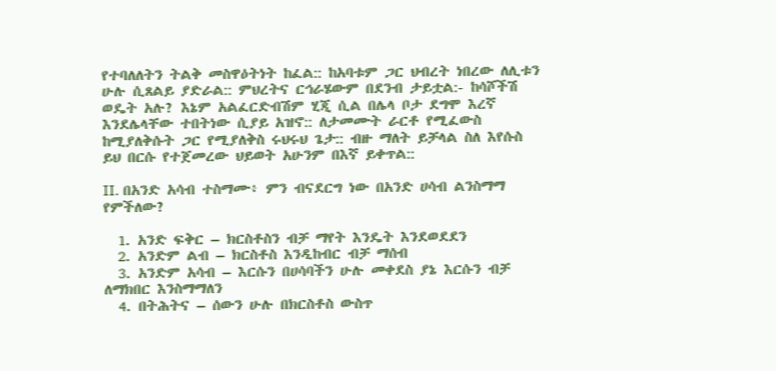የተባለለትን ትልቅ መስዋዕትነት ከፈል:: ከአባቱም ጋር ህብረት ነበረው ለሊቱን ሁሉ ሲጸልይ ያድራል:: ምህረትና ርኅራሄውም በደንብ ታይቷል:- ከሳሾችሽ ወዴት አሉ? እኔም አልፈርድብሽም ሂጂ ሲል በሌላ ቦታ ደግሞ እረኛ እንደሌላቸው ተበትነው ሲያይ አዝኖ:: ለታመሙት ራርቶ የሚፈውስ ከሚያለቅሱት ጋር የሚያለቅስ ሩህሩህ ጌታ:: ብዙ ማለት ይቻላል ስለ እየሱስ ይህ በርሱ የተጀመረው ህይወት አሁንም በእኛ ይቀጥል::

II. በአንድ አሳብ ተስማሙ፥ ምን ብናደርግ ነው በአንድ ሀሳብ ልንስማማ የምችለው?

  1. አንድ ፍቅር – ክርስቶስን ብቻ ማየት እንዴት እንደወደደን
  2. አንድም ልብ – ክርስቶስ እንዲከብር ብቻ ማሰብ
  3. አንድም አሳብ – እርሱን በሀሳባችን ሁሉ መቀደስ ያኔ እርሱን ብቻ ለማክበር እንስማማለን
  4. በትሕትና – ሰውን ሁሉ በክርስቶስ ውስጥ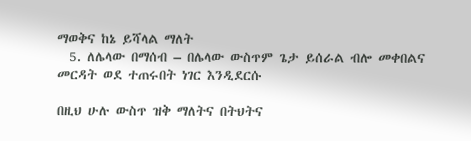ማወቅና ከኔ ይሻላል ማለት
  5. ለሌላው በማሰብ – በሌላው ውስጥም ጌታ ይሰራል ብሎ መቀበልና መርዳት ወደ ተጠሩበት ነገር እንዲደርሱ

በዚህ ሁሉ ውስጥ ዝቅ ማለትና በትህትና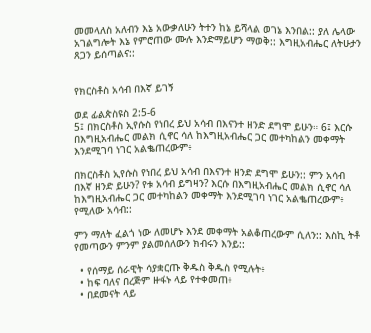መመላለስ አለብን እኔ አውቃለሁን ትተን ከኔ ይሻላል ወገኔ እንበል:: ያለ ሌላው አገልግሎት እኔ የምሮጠው ሙሉ እንድማይሆን ማወቅ:: እግዚአብሔር ለትሁታን ጸጋን ይሰጣልና::


የክርስቶስ አሳብ በእኛ ይገኝ

ወደ ፊልጵስዩስ 2:5-6
5፤ በክርስቶስ ኢየሱስ የነበረ ይህ አሳብ በእናንተ ዘንድ ደግሞ ይሁን። 6፤ እርሱ በእግዚአብሔር መልክ ሲኖር ሳለ ከእግዚአብሔር ጋር መተካከልን መቀማት እንደሚገባ ነገር አልቈጠረውም፥

በክርስቶስ ኢየሱስ የነበረ ይህ አሳብ በእናንተ ዘንድ ደግሞ ይሁን:: ምን አሳብ በእኛ ዘንድ ይሁን? የቱ አሳብ ይግዛን? እርሱ በእግዚአብሔር መልክ ሲኖር ሳለ ከእግዚአብሔር ጋር መተካከልን መቀማት እንደሚገባ ነገር አልቈጠረውም፥ የሚለው አሳብ::

ምን ማለት ፈልጎ ነው ለመሆኑ እንደ መቀማት አልቆጠረውም ሲለን:: እስኪ ትቶ የመጣውን ምንም ያልመሰለውን ክብሩን እንይ::

  • የሰማይ ሰራዊት ሳያቋርጡ ቅዱስ ቅዱስ የሚሉት፥
  • ከፍ ባለና በረጅም ዙፋኑ ላይ የተቀመጠ፥
  • በደመናት ላይ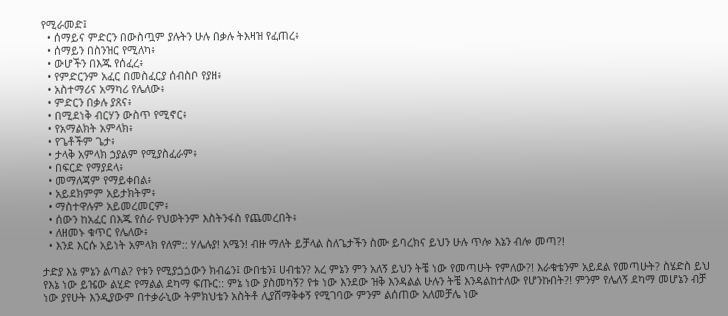የሚራመድ፤
  • ሰማይና ምድርን በውስጧም ያሉትን ሁሉ በቃሉ ትእዛዝ የፈጠረ፥
  • ሰማይን በስንዝር የሚለካ፥
  • ውሆችን በእጁ የሰፈረ፥
  • የምድርንም አፈር በመስፈርያ ሰብስቦ የያዘ፥
  • አስተማሪና አማካሪ የሌለው፥
  • ምድርን በቃሉ ያጸና፥
  • በሚደነቅ ብርሃን ውስጥ የሚኖር፥
  • የአማልክት አምላክ፥
  • የጌቶችም ጌታ፥
  • ታላቅ አምላክ ኃያልም የሚያስፈራም፥
  • በፍርድ የማያደላ፥
  • መማለጃም የማይቀበል፥
  • አይደክምም አይታክትም፥
  • ማስተዋሉም አይመረመርም፥
  • ሰውን ከአፈር በእጁ የሰራ የህወትንም እስትንፋስ የጨመረበት፥
  • ለዘመኑ ቁጥር የሌለው፥
  • እንደ እርሱ አይነት አምላክ የለም:: ሃሌሉያ! አሜን! ብዙ ማለት ይቻላል ስለጌታችን ስሙ ይባረክና ይህን ሁሉ ጥሎ እኔን ብሎ መጣ?!

ታድያ እኔ ምኔን ልጣል? የቱን የሚያጏጏውን ክብሬን፤ ውበቴን፤ ሀብቴን? አረ ምኔን ምን አለኝ ይህን ትቼ ነው የመጣሁት የምለው?! እራቁቴንም አይደል የመጣሁት? ስሄድስ ይህ የእኔ ነው ይዤው ልሂድ የማልል ደካማ ፍጡር:: ምኔ ነው ያስመካኝ? የቱ ነው እንደው ዝቅ እንዳልል ሁሉን ትቼ እንዳልከተለው የሆንኩበት?! ምንም የሌለኝ ደካማ መሆኔን ብቻ ነው ያየሁት እንዲያውም በተቃራኒው ትምክህቴን አስትቶ ሊያሸማቅቀኝ የሚገባው ምንም ልሰጠው አለመቻሌ ነው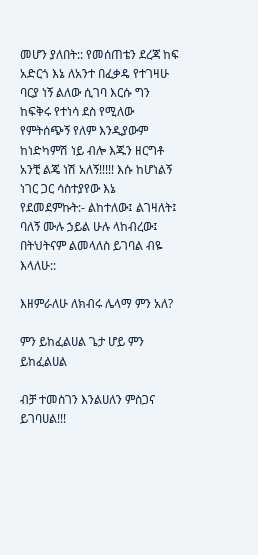መሆን ያለበት:: የመሰጠቴን ደረጃ ከፍ አድርጎ እኔ ለአንተ በፈቃዴ የተገዛሁ ባርያ ነኝ ልለው ሲገባ እርሱ ግን ከፍቅሩ የተነሳ ደስ የሚለው የምትሰጭኝ የለም እንዲያውም ከነድካምሽ ነይ ብሎ እጁን ዘርግቶ አንቺ ልጄ ነሽ አለኝ!!!!! እሱ ከሆነልኝ ነገር ጋር ሳስተያየው እኔ የደመደምኩት:- ልከተለው፤ ልገዛለት፤ ባለኝ ሙሉ ኃይል ሁሉ ላከብረው፤ በትህትናም ልመላለስ ይገባል ብዬ እላለሁ::

እዘምራለሁ ለክብሩ ሌላማ ምን አለ?

ምን ይከፈልሀል ጌታ ሆይ ምን ይከፈልሀል

ብቻ ተመስገን እንልሀለን ምስጋና ይገባሀል!!!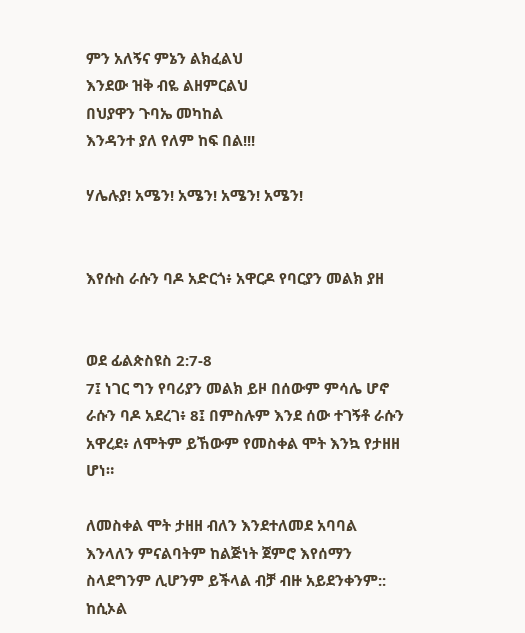ምን አለኝና ምኔን ልክፈልህ
እንደው ዝቅ ብዬ ልዘምርልህ
በህያዋን ጉባኤ መካከል
እንዳንተ ያለ የለም ከፍ በል!!!

ሃሌሉያ! አሜን! አሜን! አሜን! አሜን!


እየሱስ ራሱን ባዶ አድርጎ፥ አዋርዶ የባርያን መልክ ያዘ


ወደ ፊልጵስዩስ 2:7-8
7፤ ነገር ግን የባሪያን መልክ ይዞ በሰውም ምሳሌ ሆኖ ራሱን ባዶ አደረገ፥ 8፤ በምስሉም እንደ ሰው ተገኝቶ ራሱን አዋረደ፥ ለሞትም ይኸውም የመስቀል ሞት እንኳ የታዘዘ ሆነ።

ለመስቀል ሞት ታዘዘ ብለን እንደተለመደ አባባል እንላለን ምናልባትም ከልጅነት ጀምሮ እየሰማን ስላደግንም ሊሆንም ይችላል ብቻ ብዙ አይደንቀንም:: ከሲኦል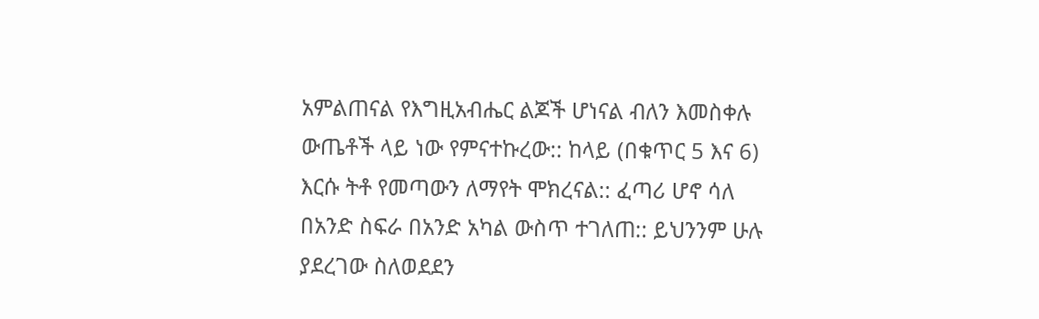አምልጠናል የእግዚአብሔር ልጆች ሆነናል ብለን እመስቀሉ ውጤቶች ላይ ነው የምናተኩረው:: ከላይ (በቁጥር 5 እና 6) እርሱ ትቶ የመጣውን ለማየት ሞክረናል:: ፈጣሪ ሆኖ ሳለ በአንድ ስፍራ በአንድ አካል ውስጥ ተገለጠ:: ይህንንም ሁሉ ያደረገው ስለወደደን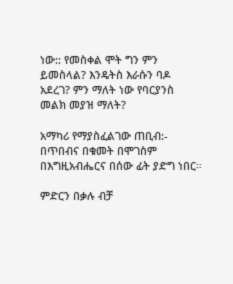ነው:: የመስቀል ሞት ግን ምን ይመስላል? እንዴትስ እራሱን ባዶ አደረገ? ምን ማለት ነው የባርያንስ መልክ መያዝ ማለት?

አማካሪ የማያስፈልገው ጠቢብ:- በጥበብና በቁመት በሞገስም በእግዚአብሔርና በሰው ፊት ያድግ ነበር።

ምድርን በቃሉ ብቻ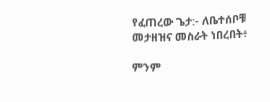የፈጠረው ጌታ:- ለቤተሰቦቹ መታዘዝና መስራት ነበረበት፥

ምንም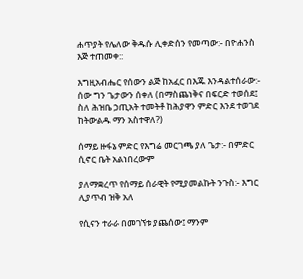ሐጥያት የሌለው ቅዱሱ ሊቀድሰን የመጣው:- በዮሐንስ እጅ ተጠመቀ::

እግዚአብሔር የሰውን ልጅ ከአፈር በእጁ እንዳልተሰራው:- ሰው ግን ጌታውን ሰቀለ (በማስጨነቅና በፍርድ ተወሰደ፤ ስለ ሕዝቤ ኃጢአት ተመትቶ ከሕያዋን ምድር እንደ ተወገደ ከትውልዱ ማን አስተዋለ?)

ሰማይ ዙፋኔ ምድር የእግሬ መርገጫ ያለ ጌታ:- በምድር ሲኖር ቤት አልነበረውም

ያለማቋረጥ የሰማይ ሰራዊት የሚያመልኩት ንጉስ:- እግር ሊያጥብ ዝቅ አለ

የሲናን ተራራ በመገኘቱ ያጨሰው፤ ማንም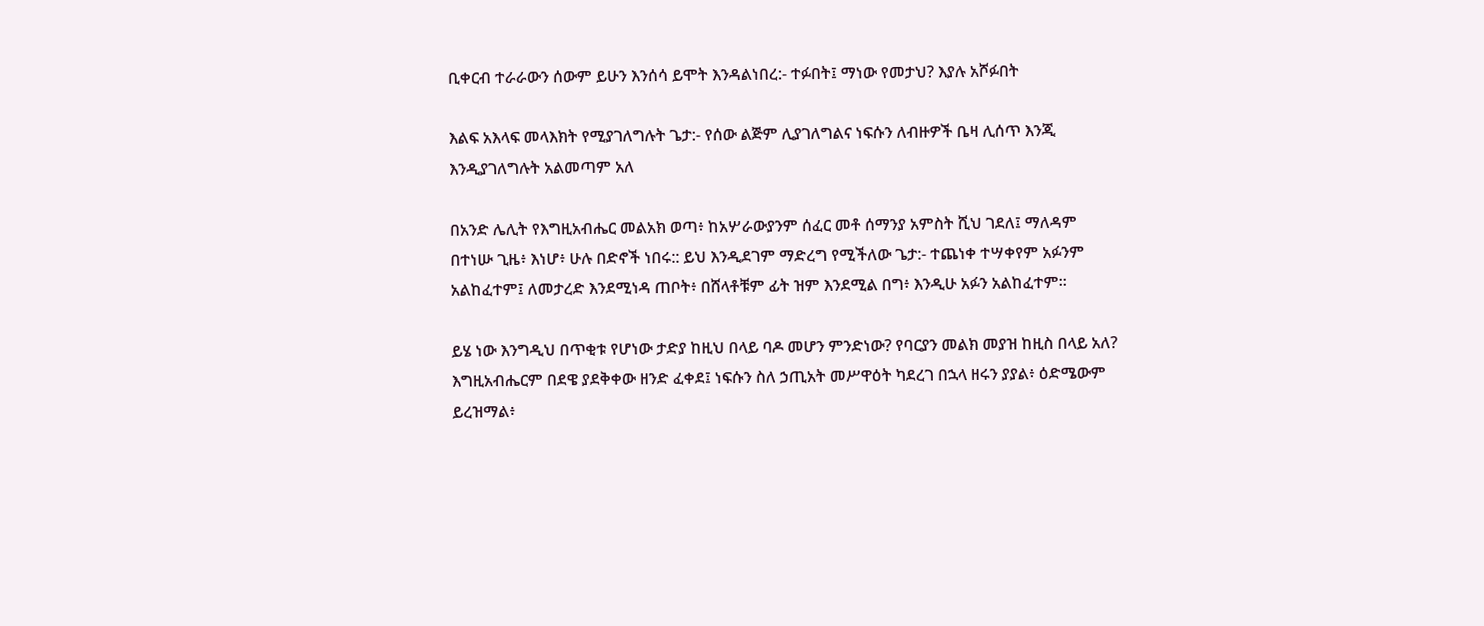ቢቀርብ ተራራውን ሰውም ይሁን እንሰሳ ይሞት እንዳልነበረ:- ተፉበት፤ ማነው የመታህ? እያሉ አሾፉበት

እልፍ አእላፍ መላእክት የሚያገለግሉት ጌታ:- የሰው ልጅም ሊያገለግልና ነፍሱን ለብዙዎች ቤዛ ሊሰጥ እንጂ እንዲያገለግሉት አልመጣም አለ

በአንድ ሌሊት የእግዚአብሔር መልአክ ወጣ፥ ከአሦራውያንም ሰፈር መቶ ሰማንያ አምስት ሺህ ገደለ፤ ማለዳም በተነሡ ጊዜ፥ እነሆ፥ ሁሉ በድኖች ነበሩ:: ይህ እንዲደገም ማድረግ የሚችለው ጌታ:- ተጨነቀ ተሣቀየም አፉንም አልከፈተም፤ ለመታረድ እንደሚነዳ ጠቦት፥ በሸላቶቹም ፊት ዝም እንደሚል በግ፥ እንዲሁ አፉን አልከፈተም።

ይሄ ነው እንግዲህ በጥቂቱ የሆነው ታድያ ከዚህ በላይ ባዶ መሆን ምንድነው? የባርያን መልክ መያዝ ከዚስ በላይ አለ? እግዚአብሔርም በደዌ ያደቅቀው ዘንድ ፈቀደ፤ ነፍሱን ስለ ኃጢአት መሥዋዕት ካደረገ በኋላ ዘሩን ያያል፥ ዕድሜውም ይረዝማል፥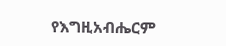የእግዚአብሔርም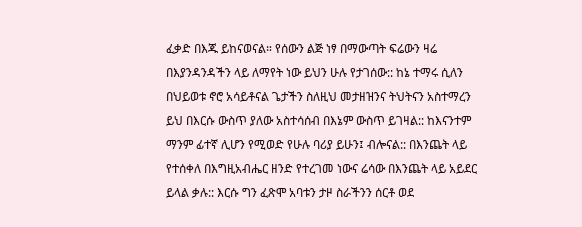ፈቃድ በእጁ ይከናወናል። የሰውን ልጅ ነፃ በማውጣት ፍሬውን ዛሬ በእያንዳንዳችን ላይ ለማየት ነው ይህን ሁሉ የታገሰው:: ከኔ ተማሩ ሲለን በህይወቱ ኖሮ አሳይቶናል ጌታችን ስለዚህ መታዘዝንና ትህትናን አስተማረን ይህ በእርሱ ውስጥ ያለው አስተሳሰብ በእኔም ውስጥ ይገዛል:: ከእናንተም ማንም ፊተኛ ሊሆን የሚወድ የሁሉ ባሪያ ይሁን፤ ብሎናል:: በእንጨት ላይ የተሰቀለ በእግዚአብሔር ዘንድ የተረገመ ነውና ሬሳው በእንጨት ላይ አይደር ይላል ቃሉ:: እርሱ ግን ፈጽሞ አባቱን ታዞ ስራችንን ሰርቶ ወደ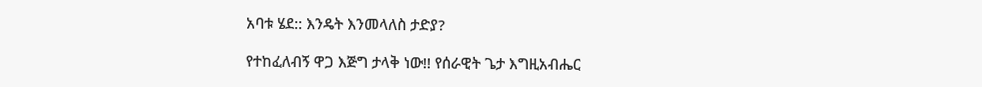አባቱ ሄደ:: እንዴት እንመላለስ ታድያ?

የተከፈለብኝ ዋጋ እጅግ ታላቅ ነው!! የሰራዊት ጌታ እግዚአብሔር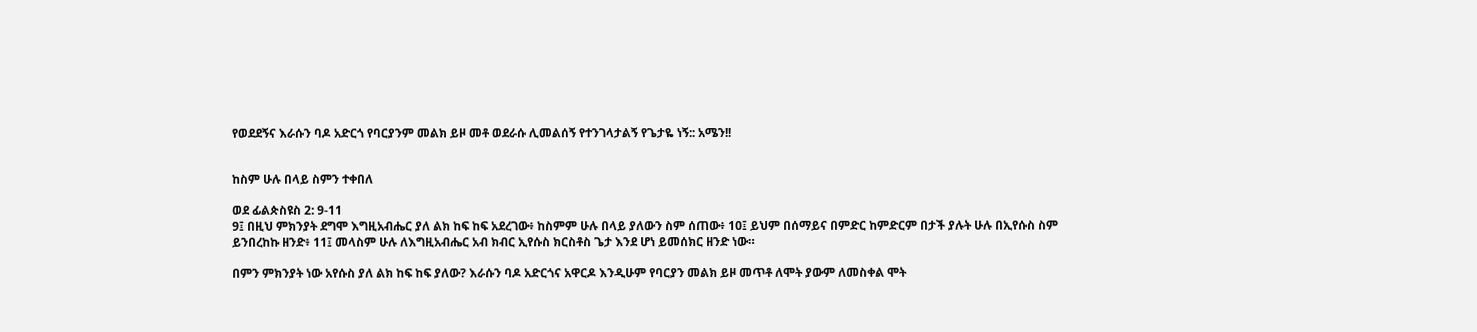የወደደኝና እራሱን ባዶ አድርጎ የባርያንም መልክ ይዞ መቶ ወደራሱ ሊመልሰኝ የተንገላታልኝ የጌታዬ ነኝ:: አሜን!!


ከስም ሁሉ በላይ ስምን ተቀበለ

ወደ ፊልጵስዩስ 2: 9-11
9፤ በዚህ ምክንያት ደግሞ እግዚአብሔር ያለ ልክ ከፍ ከፍ አደረገው፥ ከስምም ሁሉ በላይ ያለውን ስም ሰጠው፥ 10፤ ይህም በሰማይና በምድር ከምድርም በታች ያሉት ሁሉ በኢየሱስ ስም ይንበረከኩ ዘንድ፥ 11፤ መላስም ሁሉ ለእግዚአብሔር አብ ክብር ኢየሱስ ክርስቶስ ጌታ እንደ ሆነ ይመሰክር ዘንድ ነው።

በምን ምክንያት ነው አየሱስ ያለ ልክ ከፍ ከፍ ያለው? እራሱን ባዶ አድርጎና አዋርዶ እንዲሁም የባርያን መልክ ይዞ መጥቶ ለሞት ያውም ለመስቀል ሞት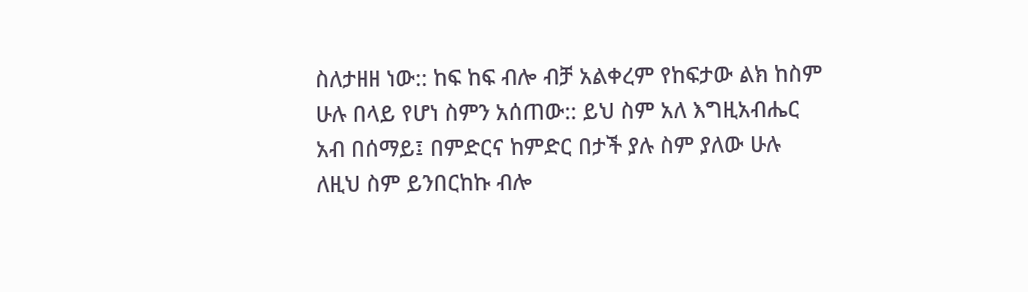ስለታዘዘ ነው:: ከፍ ከፍ ብሎ ብቻ አልቀረም የከፍታው ልክ ከስም ሁሉ በላይ የሆነ ስምን አሰጠው:: ይህ ስም አለ እግዚአብሔር አብ በሰማይ፤ በምድርና ከምድር በታች ያሉ ስም ያለው ሁሉ ለዚህ ስም ይንበርከኩ ብሎ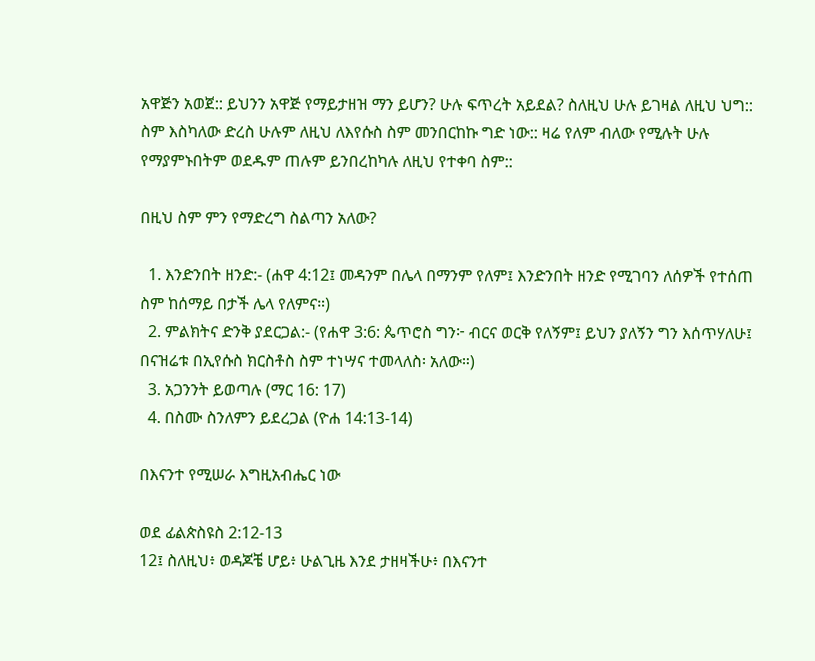አዋጅን አወጀ:: ይህንን አዋጅ የማይታዘዝ ማን ይሆን? ሁሉ ፍጥረት አይደል? ስለዚህ ሁሉ ይገዛል ለዚህ ህግ:: ስም እስካለው ድረስ ሁሉም ለዚህ ለእየሱስ ስም መንበርከኩ ግድ ነው:: ዛሬ የለም ብለው የሚሉት ሁሉ የማያምኑበትም ወደዱም ጠሉም ይንበረከካሉ ለዚህ የተቀባ ስም::

በዚህ ስም ምን የማድረግ ስልጣን አለው?

  1. እንድንበት ዘንድ:- (ሐዋ 4:12፤ መዳንም በሌላ በማንም የለም፤ እንድንበት ዘንድ የሚገባን ለሰዎች የተሰጠ ስም ከሰማይ በታች ሌላ የለምና።)
  2. ምልክትና ድንቅ ያደርጋል:- (የሐዋ 3:6: ጴጥሮስ ግን፦ ብርና ወርቅ የለኝም፤ ይህን ያለኝን ግን እሰጥሃለሁ፤ በናዝሬቱ በኢየሱስ ክርስቶስ ስም ተነሣና ተመላለስ፡ አለው።)
  3. አጋንንት ይወጣሉ (ማር 16: 17)
  4. በስሙ ስንለምን ይደረጋል (ዮሐ 14:13-14)

በእናንተ የሚሠራ እግዚአብሔር ነው

ወደ ፊልጵስዩስ 2:12-13
12፤ ስለዚህ፥ ወዳጆቼ ሆይ፥ ሁልጊዜ እንደ ታዘዛችሁ፥ በእናንተ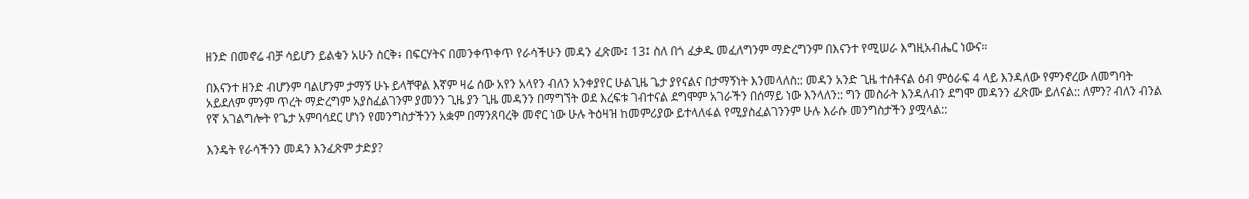ዘንድ በመኖሬ ብቻ ሳይሆን ይልቁን አሁን ስርቅ፥ በፍርሃትና በመንቀጥቀጥ የራሳችሁን መዳን ፈጽሙ፤ 13፤ ስለ በጎ ፈቃዱ መፈለግንም ማድረግንም በእናንተ የሚሠራ እግዚአብሔር ነውና።

በእናንተ ዘንድ ብሆንም ባልሆንም ታማኝ ሁኑ ይላቸዋል እኛም ዛሬ ሰው አየን አላየን ብለን አንቀያየር ሁልጊዜ ጌታ ያየናልና በታማኝነት እንመላለስ:: መዳን አንድ ጊዜ ተሰቶናል ዕብ ምዕራፍ 4 ላይ እንዳለው የምንኖረው ለመግባት አይደለም ምንም ጥረት ማድረግም አያስፈልገንም ያመንን ጊዜ ያን ጊዜ መዳንን በማግኘት ወደ እረፍቱ ገብተናል ደግሞም አገራችን በሰማይ ነው እንላለን:: ግን መስራት እንዳለብን ደግሞ መዳንን ፈጽሙ ይለናል:: ለምን? ብለን ብንል የኛ አገልግሎት የጌታ አምባሳደር ሆነን የመንግስታችንን አቋም በማንጸባረቅ መኖር ነው ሁሉ ትዕዛዝ ከመምሪያው ይተላለፋል የሚያስፈልገንንም ሁሉ እራሱ መንግስታችን ያሟላል::

እንዴት የራሳችንን መዳን እንፈጽም ታድያ?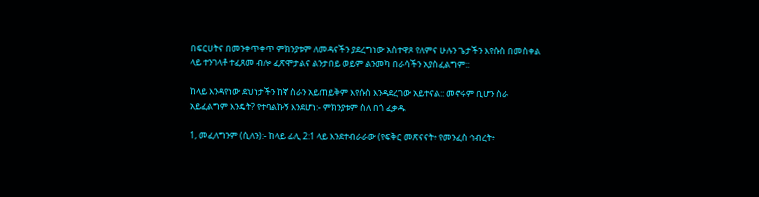በፍርሀትና በመንቀጥቀጥ ምክንያቱም ለመዳናችን ያደረግነው አስተዋጾ የለምና ሁሉን ጌታችን እየሱስ በመስቀል ላይ ተንገላቶ ተፈጸመ ብሎ ፈጽሞታልና ልንታበይ ወይም ልንመካ በራሳችን አያስፈልግም::

ከላይ እንዳየነው ደህነታችን ከኛ ስራን አይጠይቅም እየሱስ እንዳደረገው አይተናል:: መኖሩም ቢሆን ስራ አይፈልግም እንዴት? የተባልኩኝ እንደሆነ:- ምክንያቱም ስለ በጎ ፈቃዱ

1, መፈለግንም (ሲለን):- ከላይ ፊሊ 2:1 ላይ እንደተብራራው (የፍቅር መጽናናት፥ የመንፈስ ኅብረት፥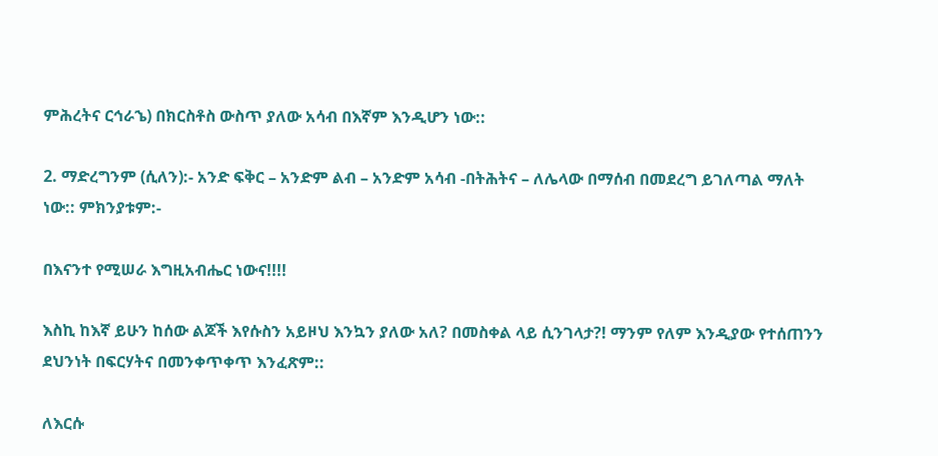ምሕረትና ርኅራኄ) በክርስቶስ ውስጥ ያለው አሳብ በእኛም እንዲሆን ነው::

2. ማድረግንም (ሲለን):- አንድ ፍቅር – አንድም ልብ – አንድም አሳብ -በትሕትና – ለሌላው በማሰብ በመደረግ ይገለጣል ማለት ነው:: ምክንያቱም:-

በእናንተ የሚሠራ እግዚአብሔር ነውና!!!!

እስኪ ከእኛ ይሁን ከሰው ልጆች እየሱስን አይዞህ እንኳን ያለው አለ? በመስቀል ላይ ሲንገላታ?! ማንም የለም እንዲያው የተሰጠንን ደህንነት በፍርሃትና በመንቀጥቀጥ እንፈጽም::

ለእርሱ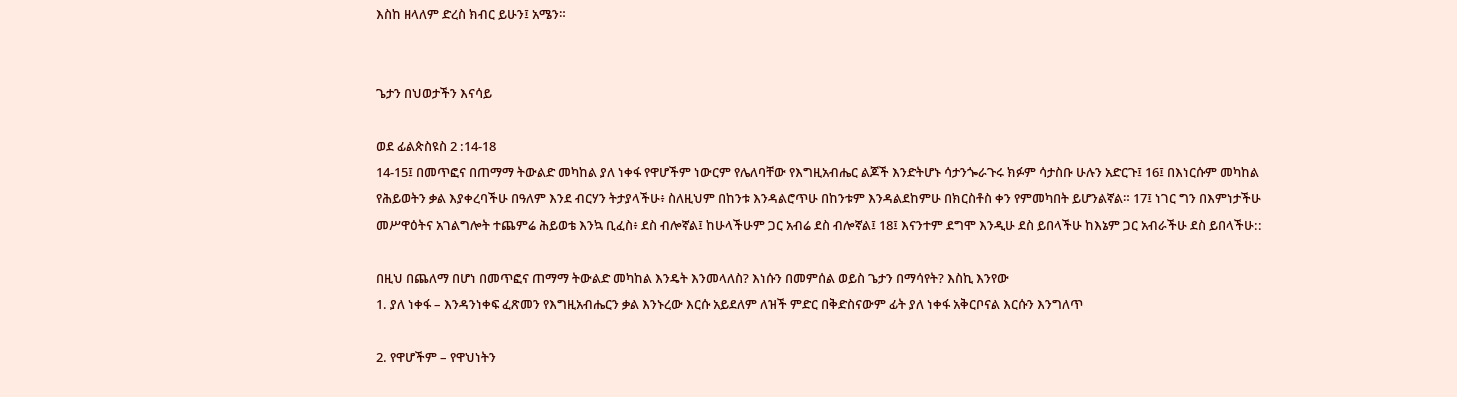እስከ ዘላለም ድረስ ክብር ይሁን፤ አሜን።


ጌታን በህወታችን እናሳይ

ወደ ፊልጵስዩስ 2 :14-18
14-15፤ በመጥፎና በጠማማ ትውልድ መካከል ያለ ነቀፋ የዋሆችም ነውርም የሌለባቸው የእግዚአብሔር ልጆች እንድትሆኑ ሳታንጐራጉሩ ክፉም ሳታስቡ ሁሉን አድርጉ፤ 16፤ በእነርሱም መካከል የሕይወትን ቃል እያቀረባችሁ በዓለም እንደ ብርሃን ትታያላችሁ፥ ስለዚህም በከንቱ እንዳልሮጥሁ በከንቱም እንዳልደከምሁ በክርስቶስ ቀን የምመካበት ይሆንልኛል። 17፤ ነገር ግን በእምነታችሁ መሥዋዕትና አገልግሎት ተጨምሬ ሕይወቴ እንኳ ቢፈስ፥ ደስ ብሎኛል፤ ከሁላችሁም ጋር አብሬ ደስ ብሎኛል፤ 18፤ እናንተም ደግሞ እንዲሁ ደስ ይበላችሁ ከእኔም ጋር አብራችሁ ደስ ይበላችሁ::

በዚህ በጨለማ በሆነ በመጥፎና ጠማማ ትውልድ መካከል እንዴት እንመላለስ? እነሱን በመምሰል ወይስ ጌታን በማሳየት? እስኪ እንየው
1. ያለ ነቀፋ – እንዳንነቀፍ ፈጽመን የእግዚአብሔርን ቃል እንኑረው እርሱ አይደለም ለዝች ምድር በቅድስናውም ፊት ያለ ነቀፋ አቅርቦናል እርሱን እንግለጥ

2. የዋሆችም – የዋህነትን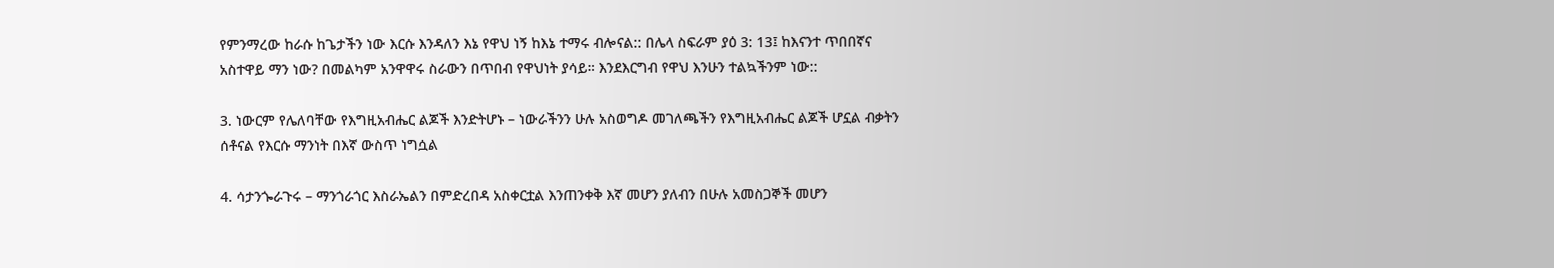የምንማረው ከራሱ ከጌታችን ነው እርሱ እንዳለን እኔ የዋህ ነኝ ከእኔ ተማሩ ብሎናል:: በሌላ ስፍራም ያዕ 3: 13፤ ከእናንተ ጥበበኛና አስተዋይ ማን ነው? በመልካም አንዋዋሩ ስራውን በጥበብ የዋህነት ያሳይ። እንደእርግብ የዋህ እንሁን ተልኳችንም ነው::

3. ነውርም የሌለባቸው የእግዚአብሔር ልጆች እንድትሆኑ – ነውራችንን ሁሉ አስወግዶ መገለጫችን የእግዚአብሔር ልጆች ሆኗል ብቃትን ሰቶናል የእርሱ ማንነት በእኛ ውስጥ ነግሷል

4. ሳታንጐራጉሩ – ማንጎራጎር እስራኤልን በምድረበዳ አስቀርቷል እንጠንቀቅ እኛ መሆን ያለብን በሁሉ አመስጋኞች መሆን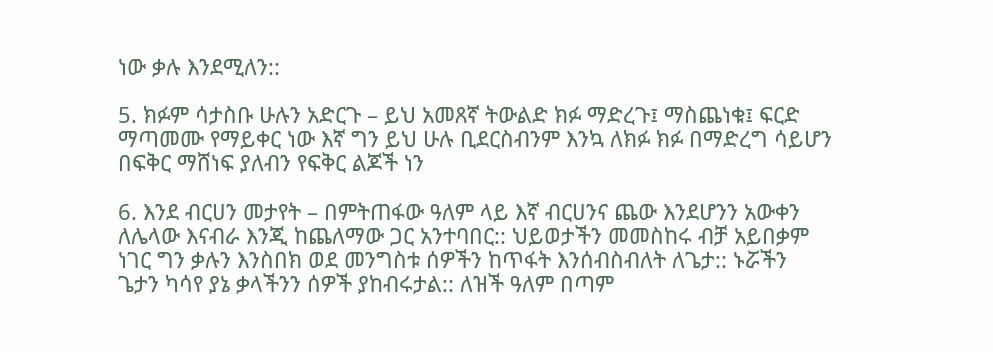ነው ቃሉ እንደሚለን::

5. ክፉም ሳታስቡ ሁሉን አድርጉ – ይህ አመጸኛ ትውልድ ክፉ ማድረጉ፤ ማስጨነቁ፤ ፍርድ ማጣመሙ የማይቀር ነው እኛ ግን ይህ ሁሉ ቢደርስብንም እንኳ ለክፉ ክፉ በማድረግ ሳይሆን በፍቅር ማሸነፍ ያለብን የፍቅር ልጆች ነን

6. እንደ ብርሀን መታየት – በምትጠፋው ዓለም ላይ እኛ ብርሀንና ጨው እንደሆንን አውቀን ለሌላው እናብራ እንጂ ከጨለማው ጋር አንተባበር:: ህይወታችን መመስከሩ ብቻ አይበቃም ነገር ግን ቃሉን እንስበክ ወደ መንግስቱ ሰዎችን ከጥፋት እንሰብስብለት ለጌታ:: ኑሯችን ጌታን ካሳየ ያኔ ቃላችንን ሰዎች ያከብሩታል:: ለዝች ዓለም በጣም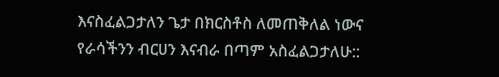እናስፈልጋታለን ጌታ በክርስቶስ ለመጠቅለል ነውና የራሳችንን ብርሀን እናብራ በጣም አስፈልጋታለሁ::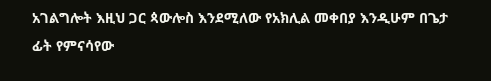አገልግሎት እዚህ ጋር ጳውሎስ እንደሚለው የአክሊል መቀበያ እንዲሁም በጌታ ፊት የምናሳየው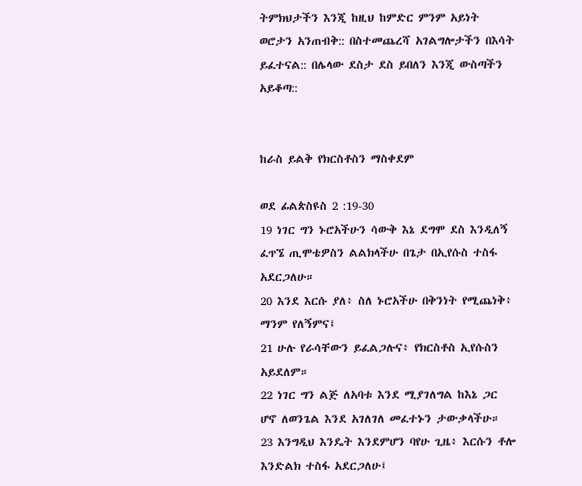ትምክህታችን እንጂ ከዚህ ከምድር ምንም አይነት ወሮታን አንጠብቅ:: በስተመጨረሻ አገልግሎታችን በእሳት ይፈተናል:: በሌላው ደስታ ደስ ይበለን እንጂ ውስጣችን አይቆጣ::


ከራስ ይልቅ የክርስቶስን ማስቀደም

ወደ ፊልጵስዩስ 2 :19-30
19 ነገር ግን ኑሮአችሁን ሳውቅ እኔ ደግሞ ደስ እንዲለኝ ፈጥኜ ጢሞቴዎስን ልልክላችሁ በጌታ በኢየሱስ ተስፋ አደርጋለሁ።
20 እንደ እርሱ ያለ፥ ስለ ኑሮአችሁ በቅንነት የሚጨነቅ፥ ማንም የለኝምና፤
21 ሁሉ የራሳቸውን ይፈልጋሉና፥ የክርስቶስ ኢየሱስን አይደለም።
22 ነገር ግን ልጅ ለአባቱ እንደ ሚያገለግል ከእኔ ጋር ሆኖ ለወንጌል እንደ አገለገለ መፈተኑን ታውቃላችሁ።
23 እንግዲህ እንዴት እንደምሆን ባየሁ ጊዜ፥ እርሱን ቶሎ እንድልክ ተስፋ አደርጋለሁ፤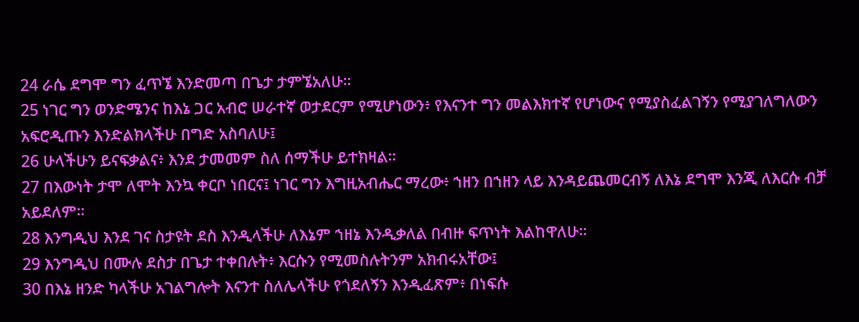24 ራሴ ደግሞ ግን ፈጥኜ እንድመጣ በጌታ ታምኜአለሁ።
25 ነገር ግን ወንድሜንና ከእኔ ጋር አብሮ ሠራተኛ ወታደርም የሚሆነውን፥ የእናንተ ግን መልእክተኛ የሆነውና የሚያስፈልገኝን የሚያገለግለውን አፍሮዲጡን እንድልክላችሁ በግድ አስባለሁ፤
26 ሁላችሁን ይናፍቃልና፥ እንደ ታመመም ስለ ሰማችሁ ይተክዛል።
27 በእውነት ታሞ ለሞት እንኳ ቀርቦ ነበርና፤ ነገር ግን እግዚአብሔር ማረው፥ ኀዘን በኀዘን ላይ እንዳይጨመርብኝ ለእኔ ደግሞ እንጂ ለእርሱ ብቻ አይደለም።
28 እንግዲህ እንደ ገና ስታዩት ደስ እንዲላችሁ ለእኔም ኀዘኔ እንዲቃለል በብዙ ፍጥነት እልከዋለሁ።
29 እንግዲህ በሙሉ ደስታ በጌታ ተቀበሉት፥ እርሱን የሚመስሉትንም አክብሩአቸው፤
30 በእኔ ዘንድ ካላችሁ አገልግሎት እናንተ ስለሌላችሁ የጎደለኝን እንዲፈጽም፥ በነፍሱ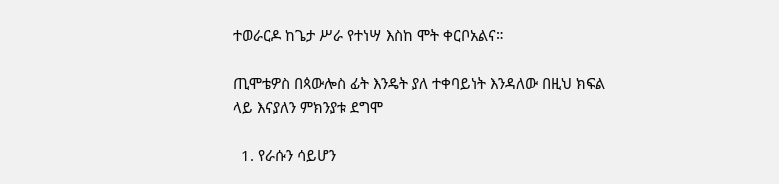ተወራርዶ ከጌታ ሥራ የተነሣ እስከ ሞት ቀርቦአልና።

ጢሞቴዎስ በጳውሎስ ፊት እንዴት ያለ ተቀባይነት እንዳለው በዚህ ክፍል ላይ እናያለን ምክንያቱ ደግሞ

  1. የራሱን ሳይሆን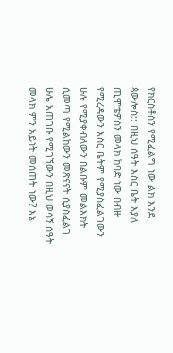የክርስቶስን የሚፈልግ ነው ልክ እንደ ጳውሎስ:: በዚህ ሰዓት እስር ቤት እያለ ጢሞቴዎስን መላክ ከባድ ነው በብዙ የሚረዳውን እስር ቤትም የሚያስፈልገውን ሁሉ የሚያቀብለውን በልቡም መልእክት ሲመጣ የሚልከውን መጽናናት ሲያስፈልገ ሁሌ አጠገቡ የሚገኘውን በዚህ ወሳኝ ሰዓት መላክ ምን አይነት መሰጠት ነው? እኔ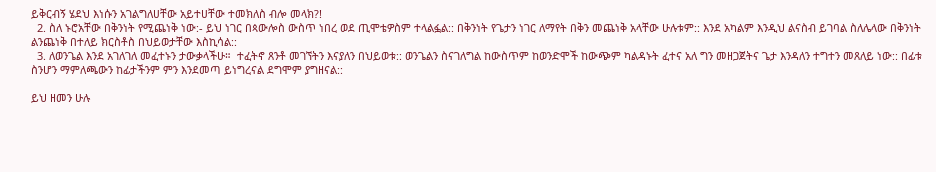ይቅርብኝ ሄደህ እነሱን አገልግለሀቸው አይተሀቸው ተመክለስ ብሎ መላክ?!
  2. ስለ ኑሮአቸው በቅንነት የሚጨነቅ ነው:- ይህ ነገር በጳውሎስ ውስጥ ነበረ ወደ ጢሞቴዎስም ተላልፏል:: በቅንነት የጌታን ነገር ለማየት በቅን መጨነቅ አላቸው ሁሉቱም:: እንደ አካልም እንዲህ ልናስብ ይገባል ስለሌላው በቅንነት ልንጨነቅ በተለይ ክርስቶስ በህይወታቸው እስኪሳል::
  3. ለወንጌል እንደ አገለገለ መፈተኑን ታውቃላችሁ።  ተፈትኖ ጸንቶ መገኘትን እናያለን በህይወቱ:: ወንጌልን ስናገለግል ከውስጥም ከወንድሞች ከውጭም ካልዳኑት ፈተና አለ ግን መዘጋጀትና ጌታ እንዳለን ተግተን መጸለይ ነው:: በፊቱ ስንሆን ማምለጫውን ከፊታችንም ምን እንደመጣ ይነግረናል ደግሞም ያግዘናል::

ይህ ዘመን ሁሉ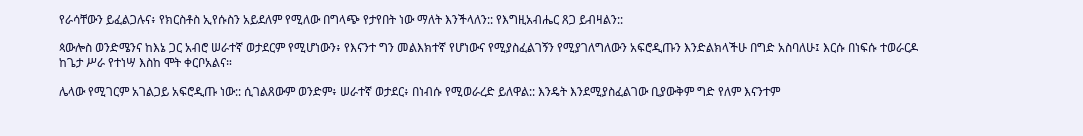የራሳቸውን ይፈልጋሉና፥ የክርስቶስ ኢየሱስን አይደለም የሚለው በግላጭ የታየበት ነው ማለት እንችላለን:: የእግዚአብሔር ጸጋ ይብዛልን::

ጳውሎስ ወንድሜንና ከእኔ ጋር አብሮ ሠራተኛ ወታደርም የሚሆነውን፥ የእናንተ ግን መልእክተኛ የሆነውና የሚያስፈልገኝን የሚያገለግለውን አፍሮዲጡን እንድልክላችሁ በግድ አስባለሁ፤ እርሱ በነፍሱ ተወራርዶ ከጌታ ሥራ የተነሣ እስከ ሞት ቀርቦአልና።

ሌላው የሚገርም አገልጋይ አፍሮዲጡ ነው:: ሲገልጸውም ወንድም፥ ሠራተኛ ወታደር፥ በነብሱ የሚወራረድ ይለዋል:: እንዴት እንደሚያስፈልገው ቢያውቅም ግድ የለም እናንተም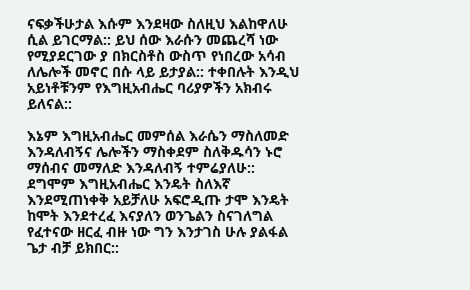ናፍቃችሁታል እሱም እንደዛው ስለዚህ እልከዋለሁ ሲል ይገርማል:: ይህ ሰው እራሱን መጨረሻ ነው የሚያደርገው ያ በክርስቶስ ውስጥ የነበረው አሳብ ለሌሎች መኖር በሱ ላይ ይታያል:: ተቀበሉት እንዲህ አይነቶቹንም የእግዚአብሔር ባሪያዎችን አክብሩ ይለናል::

እኔም እግዚአብሔር መምሰል እራሴን ማስለመድ እንዳለብኝና ሌሎችን ማስቀደም ስለቅዱሳን ኑሮ ማሰብና መማለድ እንዳለብኝ ተምሬያለሁ:: ደግሞም እግዚአብሔር እንዴት ስለእኛ እንደሚጠነቀቅ አይቻለሁ አፍሮዲጡ ታሞ እንዴት ከሞት እንደተረፈ እናያለን ወንጌልን ስናገለግል የፈተናው ዘርፈ ብዙ ነው ግን እንታገስ ሁሉ ያልፋል ጌታ ብቻ ይክበር::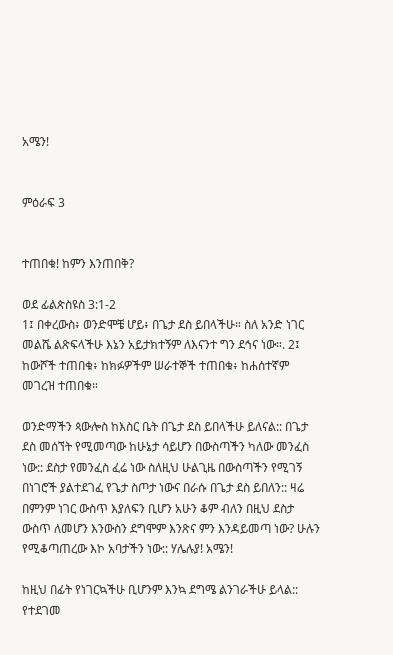አሜን!


ምዕራፍ 3


ተጠበቁ! ከምን እንጠበቅ?

ወደ ፊልጵስዩስ 3:1-2
1፤ በቀረውስ፥ ወንድሞቼ ሆይ፥ በጌታ ደስ ይበላችሁ። ስለ አንድ ነገር መልሼ ልጽፍላችሁ እኔን አይታክተኝም ለእናንተ ግን ደኅና ነው።. 2፤ ከውሾች ተጠበቁ፥ ከክፉዎችም ሠራተኞች ተጠበቁ፥ ከሐሰተኛም መገረዝ ተጠበቁ።

ወንድማችን ጳውሎስ ከእስር ቤት በጌታ ደስ ይበላችሁ ይለናል:: በጌታ ደስ መሰኘት የሚመጣው ከሁኔታ ሳይሆን በውስጣችን ካለው መንፈስ ነው:: ደስታ የመንፈስ ፈሬ ነው ስለዚህ ሁልጊዜ በውስጣችን የሚገኝ በነገሮች ያልተደገፈ የጌታ ስጦታ ነውና በራሱ በጌታ ደስ ይበለን:: ዛሬ በምንም ነገር ውስጥ እያለፍን ቢሆን አሁን ቆም ብለን በዚህ ደስታ ውስጥ ለመሆን እንውስን ደግሞም እንጽና ምን እንዳይመጣ ነው? ሁሉን የሚቆጣጠረው እኮ አባታችን ነው:: ሃሌሉያ! አሜን!

ከዚህ በፊት የነገርኳችሁ ቢሆንም እንኳ ደግሜ ልንገራችሁ ይላል:: የተደገመ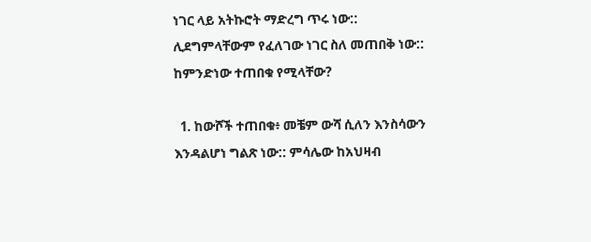ነገር ላይ አትኩሮት ማድረግ ጥሩ ነው:: ሊደግምላቸውም የፈለገው ነገር ስለ መጠበቅ ነው:: ከምንድነው ተጠበቁ የሚላቸው?

  1. ከውሾች ተጠበቁ፥ መቼም ውሻ ሲለን እንስሳውን እንዳልሆነ ግልጽ ነው:: ምሳሌው ከአህዛብ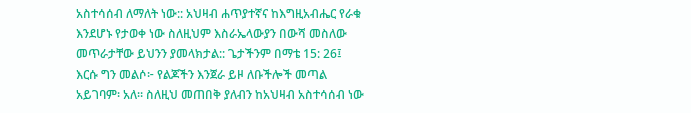አስተሳሰብ ለማለት ነው:: አህዛብ ሐጥያተኛና ከእግዚአብሔር የራቁ እንደሆኑ የታወቀ ነው ስለዚህም እስራኤላውያን በውሻ መስለው መጥራታቸው ይህንን ያመላክታል:: ጌታችንም በማቴ 15: 26፤ እርሱ ግን መልሶ፦ የልጆችን እንጀራ ይዞ ለቡችሎች መጣል አይገባም፡ አለ። ስለዚህ መጠበቅ ያለብን ከአህዛብ አስተሳሰብ ነው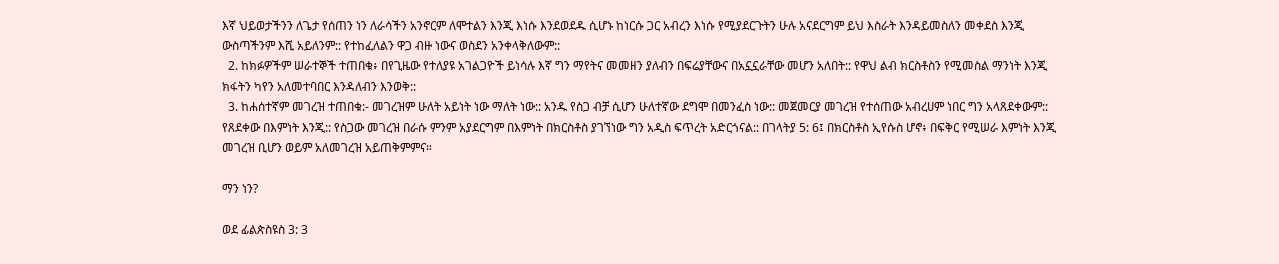እኛ ህይወታችንን ለጌታ የሰጠን ነን ለራሳችን አንኖርም ለሞተልን እንጂ እነሱ እንደወደዱ ሲሆኑ ከነርሱ ጋር አብረን እነሱ የሚያደርጉትን ሁሉ አናደርግም ይህ እስራት እንዳይመስለን መቀደስ እንጂ ውስጣችንም እሺ አይለንም:: የተከፈለልን ዋጋ ብዙ ነውና ወስደን አንቀላቅለውም::
  2. ከክፉዎችም ሠራተኞች ተጠበቁ፥ በየጊዜው የተለያዩ አገልጋዮች ይነሳሉ እኛ ግን ማየትና መመዘን ያለብን በፍሬያቸውና በአኗኗራቸው መሆን አለበት:: የዋህ ልብ ክርስቶስን የሚመስል ማንነት እንጂ ክፋትን ካየን አለመተባበር እንዳለብን እንወቅ::
  3. ከሐሰተኛም መገረዝ ተጠበቁ:- መገረዝም ሁለት አይነት ነው ማለት ነው:: አንዱ የስጋ ብቻ ሲሆን ሁለተኛው ደግሞ በመንፈስ ነው:: መጀመርያ መገረዝ የተሰጠው አብረሀም ነበር ግን አላጸደቀውም:: የጸደቀው በእምነት እንጂ:: የስጋው መገረዝ በራሱ ምንም አያደርግም በእምነት በክርስቶስ ያገኘነው ግን አዲስ ፍጥረት አድርጎናል:: በገላትያ 5: 6፤ በክርስቶስ ኢየሱስ ሆኖ፥ በፍቅር የሚሠራ እምነት እንጂ መገረዝ ቢሆን ወይም አለመገረዝ አይጠቅምምና።

ማን ነን?

ወደ ፊልጵስዩስ 3: 3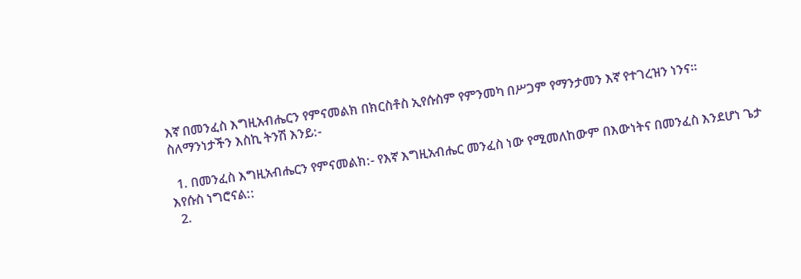እኛ በመንፈስ እግዚአብሔርን የምናመልክ በክርስቶስ ኢየሱስም የምንመካ በሥጋም የማንታመን እኛ የተገረዝን ነንና።
ስለማንነታችን እስኪ ትንሽ እንይ:-

  1. በመንፈስ እግዚአብሔርን የምናመልክ:- የእኛ እግዚአብሔር መንፈስ ነው የሚመለከውም በእውነትና በመንፈስ እንደሆነ ጌታ እየሱስ ነግሮናል::
  2.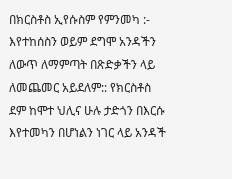በክርስቶስ ኢየሱስም የምንመካ :- እየተከሰስን ወይም ደግሞ አንዳችን ለውጥ ለማምጣት በጽድቃችን ላይ ለመጨመር አይደለም:: የክርስቶስ ደም ከሞተ ህሊና ሁሉ ታድጎን በእርሱ እየተመካን በሆነልን ነገር ላይ አንዳች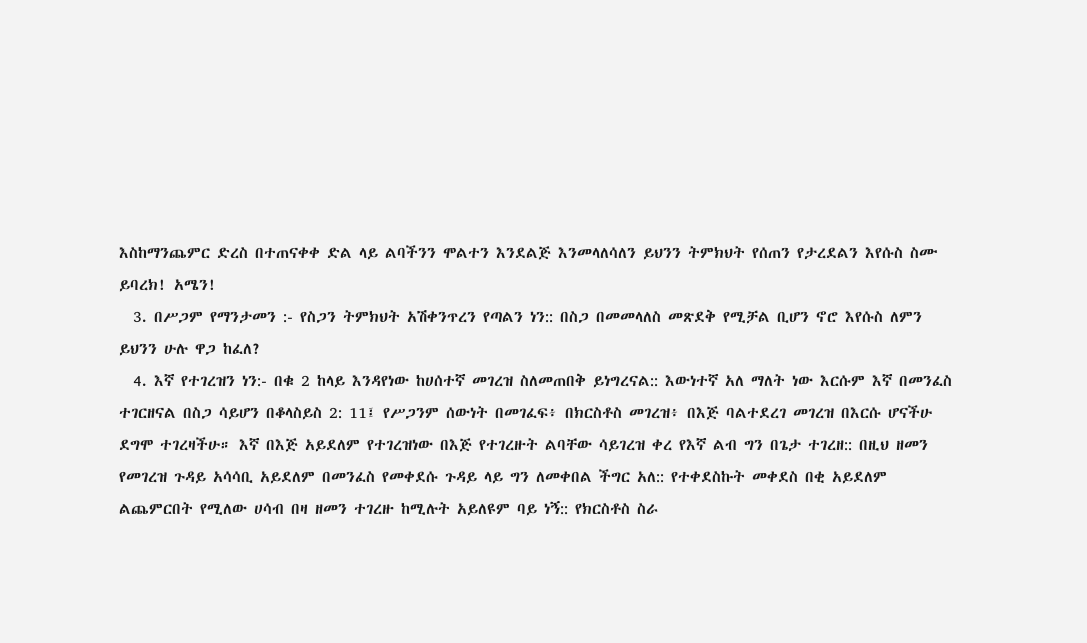እስከማንጨምር ድረስ በተጠናቀቀ ድል ላይ ልባችንን ሞልተን እንደልጅ እንመላለሳለን ይህንን ትምክህት የሰጠን የታረደልን እየሱስ ስሙ ይባረክ! አሜን!
  3. በሥጋም የማንታመን :- የስጋን ትምክህት አሽቀንጥረን የጣልን ነን:: በስጋ በመመላለስ መጽደቅ የሚቻል ቢሆን ኖሮ እየሱስ ለምን ይህንን ሁሉ ዋጋ ከፈለ?
  4. እኛ የተገረዝን ነን:- በቁ 2 ከላይ እንዳየነው ከሀሰተኛ መገረዝ ስለመጠበቅ ይነግረናል:: እውነተኛ አለ ማለት ነው እርሱም እኛ በመንፈስ ተገርዘናል በስጋ ሳይሆን በቆላስይስ 2: 11፤ የሥጋንም ሰውነት በመገፈፍ፥ በክርስቶስ መገረዝ፥ በእጅ ባልተደረገ መገረዝ በእርሱ ሆናችሁ ደግሞ ተገረዛችሁ። እኛ በእጅ አይደለም የተገረዝነው በእጅ የተገረዙት ልባቸው ሳይገረዝ ቀረ የእኛ ልብ ግን በጌታ ተገረዘ:: በዚህ ዘመን የመገረዝ ጉዳይ አሳሳቢ አይደለም በመንፈስ የመቀደሱ ጉዳይ ላይ ግን ለመቀበል ችግር አለ:: የተቀደስኩት መቀደስ በቂ አይደለም ልጨምርበት የሚለው ሀሳብ በዛ ዘመን ተገረዙ ከሚሉት አይለዩም ባይ ነኝ:: የክርስቶስ ስራ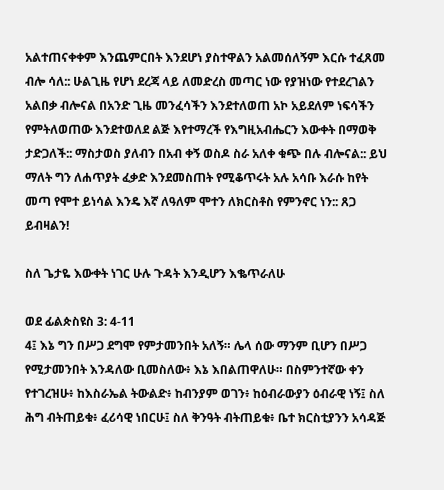አልተጠናቀቀም እንጨምርበት እንደሆነ ያስተዋልን አልመሰለኝም እርሱ ተፈጸመ ብሎ ሳለ:: ሁልጊዜ የሆነ ደረጃ ላይ ለመድረስ መጣር ነው የያዝነው የተደረገልን አልበቃ ብሎናል በአንድ ጊዜ መንፈሳችን እንደተለወጠ አኮ አይደለም ነፍሳችን የምትለወጠው እንደተወለደ ልጅ እየተማረች የእግዚአብሔርን እውቀት በማወቅ ታድጋለች:: ማስታወስ ያለብን በአብ ቀኝ ወስዶ ስራ አለቀ ቁጭ በሉ ብሎናል:: ይህ ማለት ግን ለሐጥያት ፈቃድ እንደመስጠት የሚቆጥሩት አሉ አሳቡ እራሱ ከየት መጣ የሞተ ይነሳል እንዴ እኛ ለዓለም ሞተን ለክርስቶስ የምንኖር ነን:: ጸጋ ይብዛልን!

ስለ ጌታዬ እውቀት ነገር ሁሉ ጉዳት እንዲሆን እቈጥራለሁ

ወደ ፊልጵስዩስ 3: 4-11
4፤ እኔ ግን በሥጋ ደግሞ የምታመንበት አለኝ። ሌላ ሰው ማንም ቢሆን በሥጋ የሚታመንበት እንዳለው ቢመስለው፥ እኔ እበልጠዋለሁ። በስምንተኛው ቀን የተገረዝሁ፥ ከእስራኤል ትውልድ፥ ከብንያም ወገን፥ ከዕብራውያን ዕብራዊ ነኝ፤ ስለ ሕግ ብትጠይቁ፥ ፈሪሳዊ ነበርሁ፤ ስለ ቅንዓት ብትጠይቁ፥ ቤተ ክርስቲያንን አሳዳጅ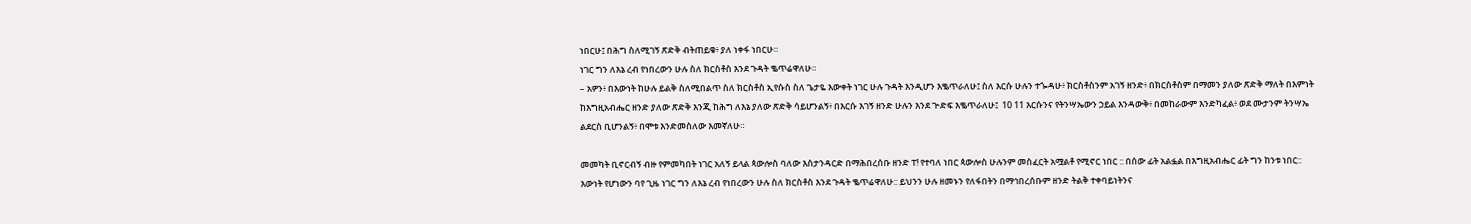ነበርሁ፤ በሕግ ስለሚገኝ ጽድቅ ብትጠይቁ፥ ያለ ነቀፋ ነበርሁ።
ነገር ግን ለእኔ ረብ የነበረውን ሁሉ ስለ ክርስቶስ እንደ ጉዳት ቈጥሬዋለሁ።
– አዎን፥ በእውነት ከሁሉ ይልቅ ስለሚበልጥ ስለ ክርስቶስ ኢየሱስ ስለ ጌታዬ እውቀት ነገር ሁሉ ጉዳት እንዲሆን እቈጥራለሁ፤ ስለ እርሱ ሁሉን ተጐዳሁ፥ ክርስቶስንም አገኝ ዘንድ፥ በክርስቶስም በማመን ያለው ጽድቅ ማለት በእምነት ከእግዚአብሔር ዘንድ ያለው ጽድቅ እንጂ ከሕግ ለእኔ ያለው ጽድቅ ሳይሆንልኝ፥ በእርሱ እገኝ ዘንድ ሁሉን እንደ ጕድፍ እቈጥራለሁ፤  10 11 እርሱንና የትንሣኤውን ኃይል እንዳውቅ፥ በመከራውም እንድካፈል፥ ወደ ሙታንም ትንሣኤ ልደርስ ቢሆንልኝ፥ በሞቱ እንድመስለው እመኛለሁ።

መመካት ቢኖርብኝ ብዙ የምመካበት ነገር አለኝ ይላል ጳውሎስ ባለው እስታንዳርድ በማሕበረሰቡ ዘንድ ፐ! የተባለ ነበር ጳውሎስ ሁሉንም መስፈርት አሟልቶ የሚኖር ነበር :: በሰው ፊት አልፏል በእግዚአብሔር ፊት ግን ከንቱ ነበር:: እውነት የሆነውን ባየ ጊዜ ነገር ግን ለእኔ ረብ የነበረውን ሁሉ ስለ ክርስቶስ እንደ ጉዳት ቈጥሬዋለሁ:: ይህንን ሁሉ ዘመኑን የለፋበትን በማኅበረሰቡም ዘንድ ትልቅ ተቀባይነትንና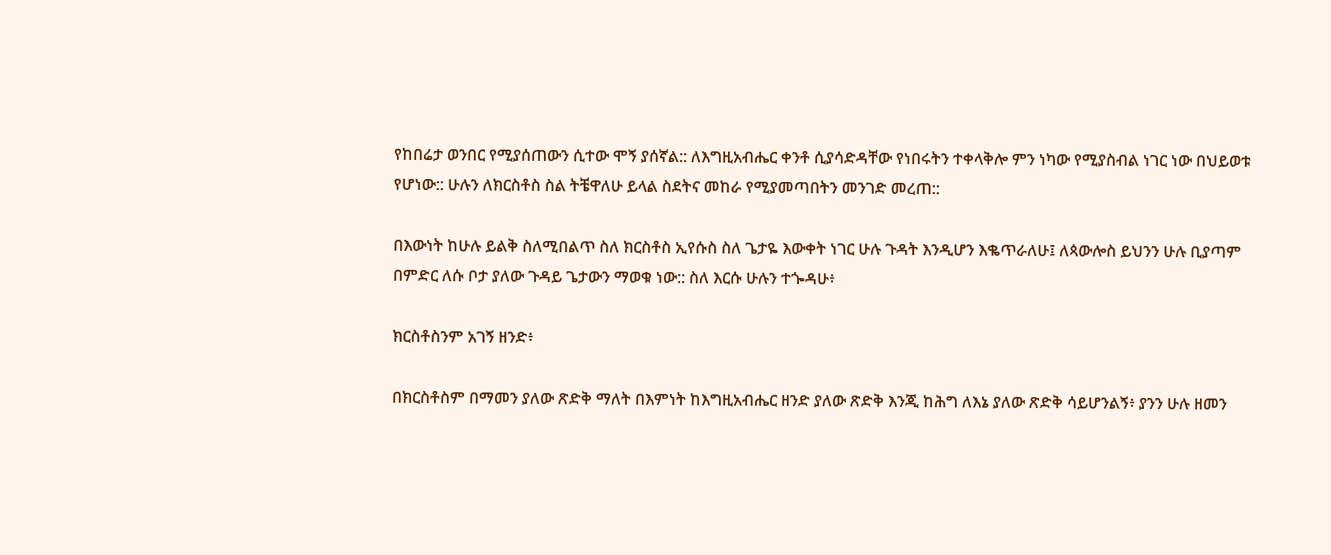የከበሬታ ወንበር የሚያሰጠውን ሲተው ሞኝ ያሰኛል:: ለእግዚአብሔር ቀንቶ ሲያሳድዳቸው የነበሩትን ተቀላቅሎ ምን ነካው የሚያስብል ነገር ነው በህይወቱ የሆነው:: ሁሉን ለክርስቶስ ስል ትቼዋለሁ ይላል ስደትና መከራ የሚያመጣበትን መንገድ መረጠ::

በእውነት ከሁሉ ይልቅ ስለሚበልጥ ስለ ክርስቶስ ኢየሱስ ስለ ጌታዬ እውቀት ነገር ሁሉ ጉዳት እንዲሆን እቈጥራለሁ፤ ለጳውሎስ ይህንን ሁሉ ቢያጣም በምድር ለሱ ቦታ ያለው ጉዳይ ጌታውን ማወቁ ነው:: ስለ እርሱ ሁሉን ተጐዳሁ፥

ክርስቶስንም አገኝ ዘንድ፥

በክርስቶስም በማመን ያለው ጽድቅ ማለት በእምነት ከእግዚአብሔር ዘንድ ያለው ጽድቅ እንጂ ከሕግ ለእኔ ያለው ጽድቅ ሳይሆንልኝ፥ ያንን ሁሉ ዘመን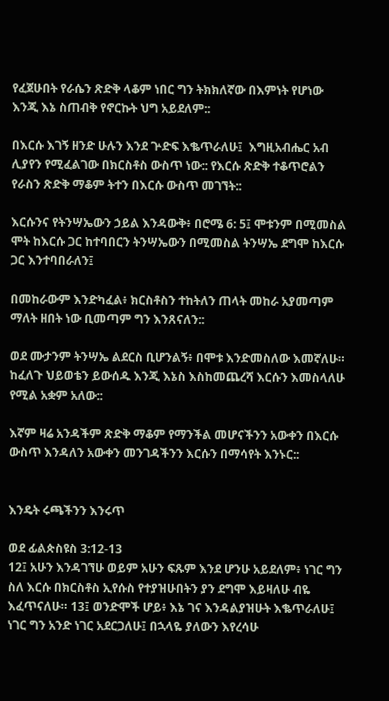የፈጀሁበት የራሴን ጽድቅ ላቆም ነበር ግን ትክክለኛው በእምነት የሆነው እንጂ እኔ ስጠብቅ የኖርኩት ህግ አይደለም::

በእርሱ እገኝ ዘንድ ሁሉን እንደ ጕድፍ እቈጥራለሁ፤  እግዚአብሔር አብ ሊያየን የሚፈልገው በክርስቶስ ውስጥ ነው:: የእርሱ ጽድቅ ተቆጥሮልን የራስን ጽድቅ ማቆም ትተን በእርሱ ውስጥ መገኘት::

እርሱንና የትንሣኤውን ኃይል እንዳውቅ፥ በሮሜ 6: 5፤ ሞቱንም በሚመስል ሞት ከእርሱ ጋር ከተባበርን ትንሣኤውን በሚመስል ትንሣኤ ደግሞ ከእርሱ ጋር እንተባበራለን፤

በመከራውም እንድካፈል፥ ክርስቶስን ተከትለን ጠላት መከራ አያመጣም ማለት ዘበት ነው ቢመጣም ግን እንጸናለን::

ወደ ሙታንም ትንሣኤ ልደርስ ቢሆንልኝ፥ በሞቱ እንድመስለው እመኛለሁ።  ከፈለጉ ህይወቴን ይውሰዱ እንጂ እኔስ እስከመጨረሻ እርሱን እመስላለሁ የሚል አቋም አለው::

እኛም ዛሬ አንዳችም ጽድቅ ማቆም የማንችል መሆናችንን አውቀን በእርሱ ውስጥ እንዳለን አውቀን መንገዳችንን እርሱን በማሳየት እንኑር::


እንዴት ሩጫችንን እንሩጥ

ወደ ፊልጵስዩስ 3:12-13
12፤ አሁን እንዳገኘሁ ወይም አሁን ፍጹም እንደ ሆንሁ አይደለም፥ ነገር ግን ስለ እርሱ በክርስቶስ ኢየሱስ የተያዝሁበትን ያን ደግሞ እይዛለሁ ብዬ እፈጥናለሁ። 13፤ ወንድሞች ሆይ፥ እኔ ገና እንዳልያዝሁት እቈጥራለሁ፤ ነገር ግን አንድ ነገር አደርጋለሁ፤ በኋላዬ ያለውን እየረሳሁ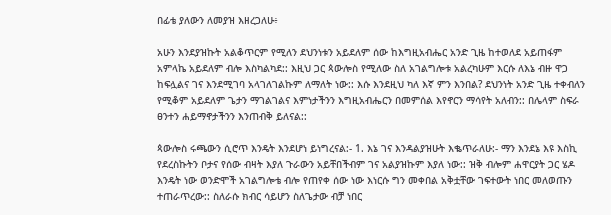በፊቴ ያለውን ለመያዝ እዘረጋለሁ፥

አሁን እንደያዝኩት አልቆጥርም የሚለን ደህንነቱን አይደለም ሰው ከእግዚአብሔር አንድ ጊዜ ከተወለደ አይጠፋም አምላኬ አይደለም ብሎ እስካልካደ:: እዚህ ጋር ጳውሎስ የሚለው ስለ አገልግሎቱ አልረካሁም እርሱ ለእኔ ብዙ ዋጋ ከፍሏልና ገና እንደሚገባ አላገለገልኩም ለማለት ነው:: እሱ እንደዚህ ካለ እኛ ምን እንበል? ደህንነት አንድ ጊዜ ተቀብለን የሚቆም አይደለም ጌታን ማገልገልና እምነታችንን እግዚአብሔርን በመምሰል እየኖርን ማሳየት አለብን:: በሌላም ስፍራ ፀንተን ሐይማኖታችንን እንጠብቅ ይለናል::

ጳውሎስ ሩጫውን ሲሮጥ እንዴት እንደሆነ ይነግረናል:- 1. እኔ ገና እንዳልያዝሁት እቈጥራለሁ:- ማን እንደኔ እዩ እስኪ የደረስኩትን ቦታና የሰው ብዛት እያለ ጉራውን አይቸበችብም ገና አልያዝኩም እያለ ነው:: ዝቅ ብሎም ሐዋርያት ጋር ሄዶ እንዴት ነው ወንድሞች አገልግሎቴ ብሎ የጠየቀ ሰው ነው እነርሱ ግን መቀበል አቅቷቸው ገፍተውት ነበር መለወጡን ተጠራጥረው:: ስለራሱ ክብር ሳይሆን ስለጌታው ብቻ ነበር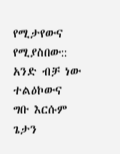የሚታየውና የሚያስበው:: አንድ ብቻ ነው ተልዕኮውና ግቡ እርሱም ጌታን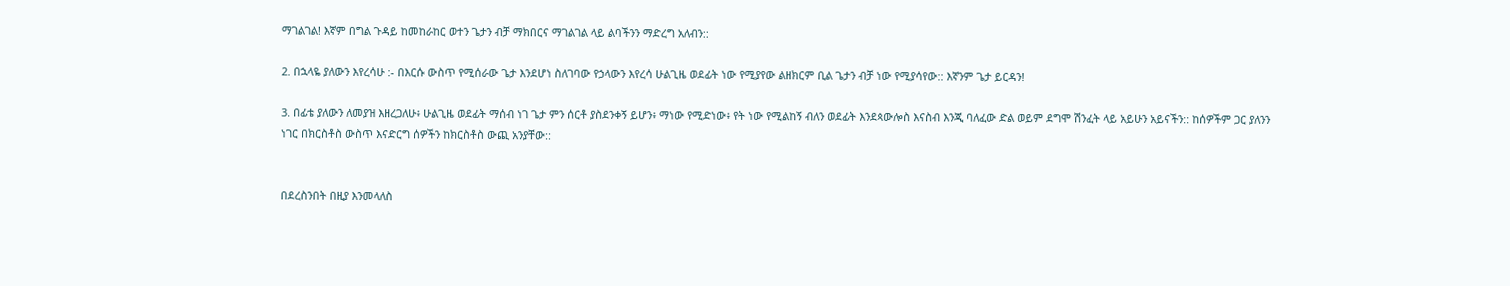ማገልገል! እኛም በግል ጉዳይ ከመከራከር ወተን ጌታን ብቻ ማክበርና ማገልገል ላይ ልባችንን ማድረግ አለብን::

2. በኋላዬ ያለውን እየረሳሁ :- በእርሱ ውስጥ የሚሰራው ጌታ እንደሆነ ስለገባው የኃላውን እየረሳ ሁልጊዜ ወደፊት ነው የሚያየው ልዘክርም ቢል ጌታን ብቻ ነው የሚያሳየው:: እኛንም ጌታ ይርዳን!

3. በፊቴ ያለውን ለመያዝ እዘረጋለሁ፥ ሁልጊዜ ወደፊት ማሰብ ነገ ጌታ ምን ሰርቶ ያስደንቀኝ ይሆን፥ ማነው የሚድነው፥ የት ነው የሚልከኝ ብለን ወደፊት እንደጳውሎስ እናስብ እንጂ ባለፈው ድል ወይም ደግሞ ሽንፈት ላይ አይሁን አይናችን:: ከሰዎችም ጋር ያለንን ነገር በክርስቶስ ውስጥ እናድርግ ሰዎችን ከክርስቶስ ውጪ አንያቸው::


በደረስንበት በዚያ እንመላለስ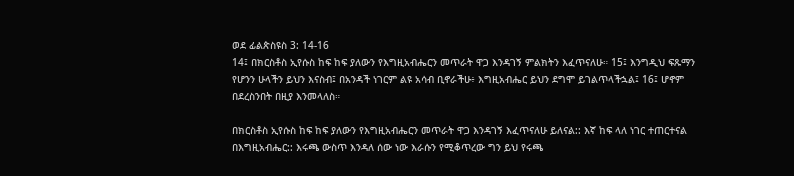ወደ ፊልጵስዩስ 3: 14-16
14፤ በክርስቶስ ኢየሱስ ከፍ ከፍ ያለውን የእግዚአብሔርን መጥራት ዋጋ እንዳገኝ ምልክትን እፈጥናለሁ። 15፤ እንግዲህ ፍጹማን የሆንን ሁላችን ይህን እናስብ፤ በአንዳች ነገርም ልዩ አሳብ ቢኖራችሁ፥ እግዚአብሔር ይህን ደግሞ ይገልጥላችኋል፤ 16፤ ሆኖም በደረስንበት በዚያ እንመላለስ።

በክርስቶስ ኢየሱስ ከፍ ከፍ ያለውን የእግዚአብሔርን መጥራት ዋጋ እንዳገኝ እፈጥናለሁ ይለናል:: እኛ ከፍ ላለ ነገር ተጠርተናል በእግዚአብሔር:: እሩጫ ውስጥ እንዳለ ሰው ነው እራሱን የሚቆጥረው ግን ይህ የሩጫ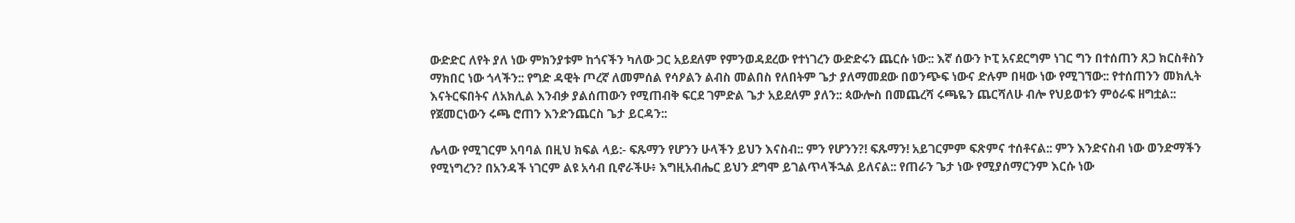ውድድር ለየት ያለ ነው ምክንያቱም ከጎናችን ካለው ጋር አይደለም የምንወዳደረው የተነገረን ውድድሩን ጨርሱ ነው:: እኛ ሰውን ኮፒ አናደርግም ነገር ግን በተሰጠን ጸጋ ክርስቶስን ማክበር ነው ጎላችን:: የግድ ዳዊት ጦረኛ ለመምሰል የሳዖልን ልብስ መልበስ የለበትም ጌታ ያለማመደው በወንጭፍ ነውና ድሉም በዛው ነው የሚገኘው:: የተሰጠንን መክሊት እናትርፍበትና ለአክሊል እንብቃ ያልሰጠውን የሚጠብቅ ፍርደ ገምድል ጌታ አይደለም ያለን:: ጳውሎስ በመጨረሻ ሩጫዬን ጨርሻለሁ ብሎ የህይወቱን ምዕራፍ ዘግቷል:: የጀመርነውን ሩጫ ሮጠን እንድንጨርስ ጌታ ይርዳን::

ሌላው የሚገርም አባባል በዚህ ክፍል ላይ:- ፍጹማን የሆንን ሁላችን ይህን እናስብ:: ምን የሆንን?! ፍጹማን! አይገርምም ፍጽምና ተሰቶናል:: ምን እንድናስብ ነው ወንድማችን የሚነግረን? በአንዳች ነገርም ልዩ አሳብ ቢኖራችሁ፥ እግዚአብሔር ይህን ደግሞ ይገልጥላችኋል ይለናል:: የጠራን ጌታ ነው የሚያሰማርንም እርሱ ነው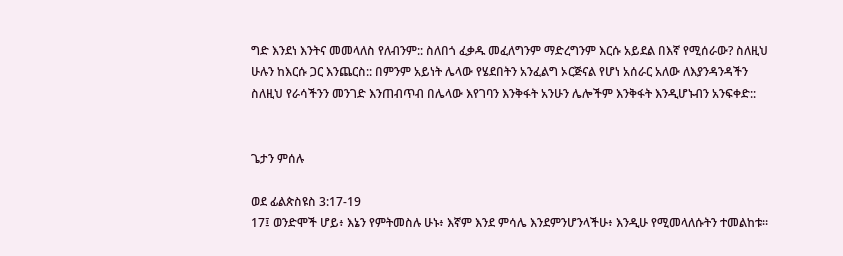ግድ እንደነ እንትና መመላለስ የለብንም:: ስለበጎ ፈቃዱ መፈለግንም ማድረግንም እርሱ አይደል በእኛ የሚሰራው? ስለዚህ ሁሉን ከእርሱ ጋር እንጨርስ:: በምንም አይነት ሌላው የሄደበትን አንፈልግ ኦርጅናል የሆነ አሰራር አለው ለእያንዳንዳችን ስለዚህ የራሳችንን መንገድ እንጠብጥብ በሌላው እየገባን እንቅፋት አንሁን ሌሎችም እንቅፋት እንዲሆኑብን አንፍቀድ::


ጌታን ምሰሉ

ወደ ፊልጵስዩስ 3:17-19
17፤ ወንድሞች ሆይ፥ እኔን የምትመስሉ ሁኑ፥ እኛም እንደ ምሳሌ እንደምንሆንላችሁ፥ እንዲሁ የሚመላለሱትን ተመልከቱ።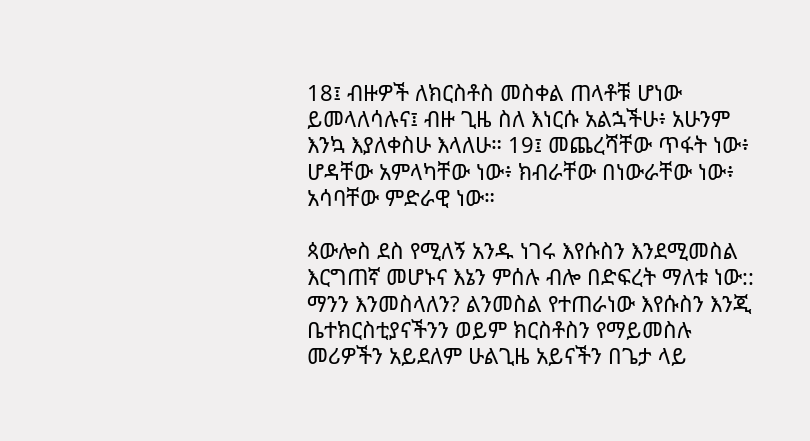18፤ ብዙዎች ለክርስቶስ መስቀል ጠላቶቹ ሆነው ይመላለሳሉና፤ ብዙ ጊዜ ስለ እነርሱ አልኋችሁ፥ አሁንም እንኳ እያለቀስሁ እላለሁ። 19፤ መጨረሻቸው ጥፋት ነው፥ ሆዳቸው አምላካቸው ነው፥ ክብራቸው በነውራቸው ነው፥ አሳባቸው ምድራዊ ነው።

ጳውሎስ ደስ የሚለኝ አንዱ ነገሩ እየሱስን እንደሚመስል እርግጠኛ መሆኑና እኔን ምሰሉ ብሎ በድፍረት ማለቱ ነው:: ማንን እንመስላለን? ልንመስል የተጠራነው እየሱስን እንጂ ቤተክርስቲያናችንን ወይም ክርስቶስን የማይመስሉ መሪዎችን አይደለም ሁልጊዜ አይናችን በጌታ ላይ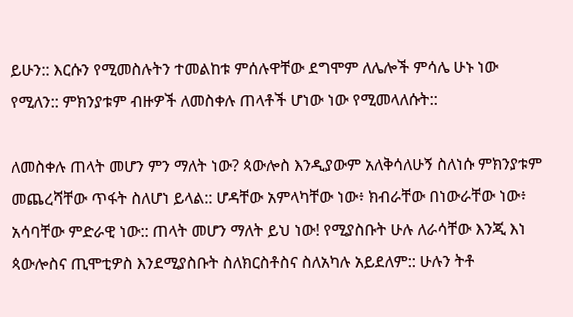ይሁን:: እርሱን የሚመስሉትን ተመልከቱ ምሰሉዋቸው ደግሞም ለሌሎች ምሳሌ ሁኑ ነው የሚለን:: ምክንያቱም ብዙዎች ለመስቀሉ ጠላቶች ሆነው ነው የሚመላለሱት::

ለመስቀሉ ጠላት መሆን ምን ማለት ነው? ጳውሎስ እንዲያውም አለቅሳለሁኝ ስለነሱ ምክንያቱም መጨረሻቸው ጥፋት ስለሆነ ይላል:: ሆዳቸው አምላካቸው ነው፥ ክብራቸው በነውራቸው ነው፥ አሳባቸው ምድራዊ ነው:: ጠላት መሆን ማለት ይህ ነው! የሚያስቡት ሁሉ ለራሳቸው እንጂ እነ ጳውሎስና ጢሞቲዎስ እንደሚያስቡት ስለክርስቶስና ስለአካሉ አይደለም:: ሁሉን ትቶ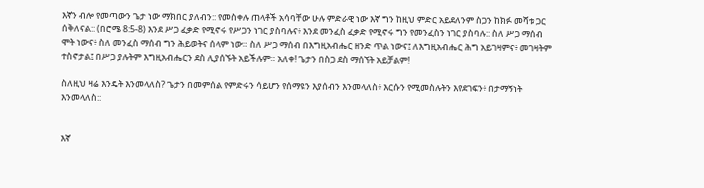እኛን ብሎ የመጣውን ጌታ ነው ማክበር ያለብን:: የመስቀሉ ጠላቶች አሳባቸው ሁሉ ምድራዊ ነው እኛ ግን ከዚህ ምድር አይደለንም ስጋን ከክፉ መሻቱ ጋር ሰቅለናል:: (በሮሜ 8:5-8) እንደ ሥጋ ፈቃድ የሚኖሩ የሥጋን ነገር ያስባሉና፥ እንደ መንፈስ ፈቃድ የሚኖሩ ግን የመንፈስን ነገር ያስባሉ:: ስለ ሥጋ ማሰብ ሞት ነውና፥ ስለ መንፈስ ማሰብ ግን ሕይወትና ሰላም ነው። ስለ ሥጋ ማሰብ በእግዚአብሔር ዘንድ ጥል ነውና፤ ለእግዚአብሔር ሕግ አይገዛምና፥ መገዛትም ተስኖታል፤ በሥጋ ያሉትም እግዚአብሔርን ደስ ሊያሰኙት አይችሉም። አለቀ! ጌታን በስጋ ደስ ማሰኘት አይቻልም!

ስለዚህ ዛሬ እንዴት እንመላለስ? ጌታን በመምሰል የምድሩን ሳይሆን የሰማዩን እያሰብን እንመላለስ፥ እርሱን የሚመስሉትን እየደገፍን፥ በታማኝነት እንመላለስ::


እኛ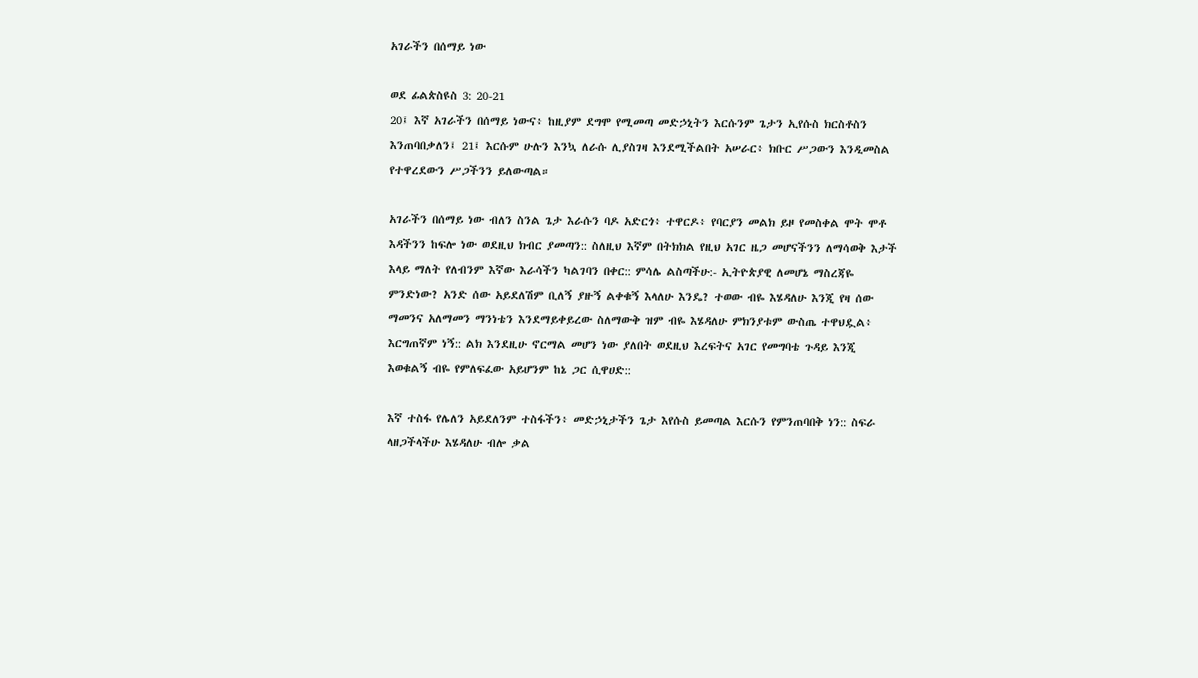አገራችን በሰማይ ነው

ወደ ፊልጵስዩስ 3: 20-21
20፤ እኛ አገራችን በሰማይ ነውና፥ ከዚያም ደግሞ የሚመጣ መድኃኒትን እርሱንም ጌታን ኢየሱስ ክርስቶስን እንጠባበቃለን፤ 21፤ እርሱም ሁሉን እንኳ ለራሱ ሊያስገዛ እንደሚችልበት አሠራር፥ ክቡር ሥጋውን እንዲመስል የተዋረደውን ሥጋችንን ይለውጣል።

አገራችን በሰማይ ነው ብለን ስንል ጌታ እራሱን ባዶ አድርጎ፥ ተዋርዶ፥ የባርያን መልክ ይዞ የመስቀል ሞት ሞቶ እዳችንን ከፍሎ ነው ወደዚህ ክብር ያመጣን:: ስለዚህ እኛም በትክክል የዚህ አገር ዜጋ መሆናችንን ለማሳወቅ እታች እላይ ማለት የለብንም እኛው እራሳችን ካልገባን በቀር:: ምሳሌ ልስጣችሁ:- ኢትዮጵያዊ ለመሆኔ ማስረጃዬ ምንድነው? አንድ ሰው አይደለሽም ቢለኝ ያዙኝ ልቀቁኝ እላለሁ እንዴ? ተወው ብዬ እሄዳለሁ እንጂ የዛ ሰው ማመንና አለማመን ማንነቴን እንደማይቀይረው ስለማውቅ ዝም ብዬ እሄዳለሁ ምክንያቱም ውስጤ ተዋህዷል፥ እርግጠኛም ነኝ:: ልክ እንደዚሁ ኖርማል መሆን ነው ያለበት ወደዚህ እረፍትና አገር የመግባቴ ጉዳይ እንጂ እወቁልኝ ብዬ የምለፍፈው አይሆንም ከኔ ጋር ሲዋሀድ::

እኛ ተስፋ የሌለን አይደለንም ተስፋችን፥ መድኃኒታችን ጌታ እየሱስ ይመጣል እርሱን የምንጠባበቅ ነን:: ስፍራ ላዘጋችላችሁ እሄዳለሁ ብሎ ቃል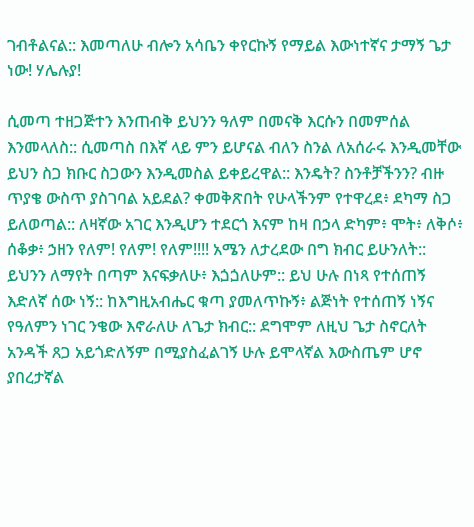ገብቶልናል:: እመጣለሁ ብሎን አሳቤን ቀየርኩኝ የማይል እውነተኛና ታማኝ ጌታ ነው! ሃሌሉያ!

ሲመጣ ተዘጋጅተን እንጠብቅ ይህንን ዓለም በመናቅ እርሱን በመምሰል እንመላለስ:: ሲመጣስ በእኛ ላይ ምን ይሆናል ብለን ስንል ለአሰራሩ እንዲመቸው ይህን ስጋ ክቡር ስጋውን እንዲመስል ይቀይረዋል:: እንዴት? ስንቶቻችንን? ብዙ ጥያቄ ውስጥ ያስገባል አይደል? ቀመቅጽበት የሁላችንም የተዋረደ፥ ደካማ ስጋ ይለወጣል:: ለዛኛው አገር እንዲሆን ተደርጎ እናም ከዛ በኃላ ድካም፥ ሞት፥ ለቅሶ፥ ሰቆቃ፥ ኃዘን የለም! የለም! የለም!!!! አሜን ለታረደው በግ ክብር ይሁንለት:: ይህንን ለማየት በጣም እናፍቃለሁ፥ እጏጏለሁም:: ይህ ሁሉ በነጻ የተሰጠኝ እድለኛ ሰው ነኝ:: ከእግዚአብሔር ቁጣ ያመለጥኩኝ፥ ልጅነት የተሰጠኝ ነኝና የዓለምን ነገር ንቄው እኖራለሁ ለጌታ ክብር:: ደግሞም ለዚህ ጌታ ስኖርለት አንዳች ጸጋ አይጎድለኝም በሚያስፈልገኝ ሁሉ ይሞላኛል እውስጤም ሆኖ ያበረታኛል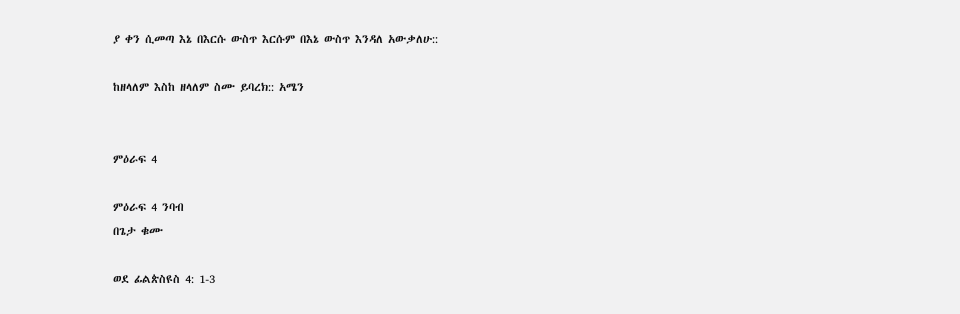ያ ቀን ሲመጣ እኔ በእርሱ ውስጥ እርሱም በእኔ ውስጥ እንዳለ አውቃለሁ::

ከዘላለም እስከ ዘላለም ስሙ ይባረክ:: አሜን


ምዕራፍ 4

ምዕራፍ 4 ንባብ
በጌታ ቁሙ

ወደ ፊልጵስዩስ 4: 1-3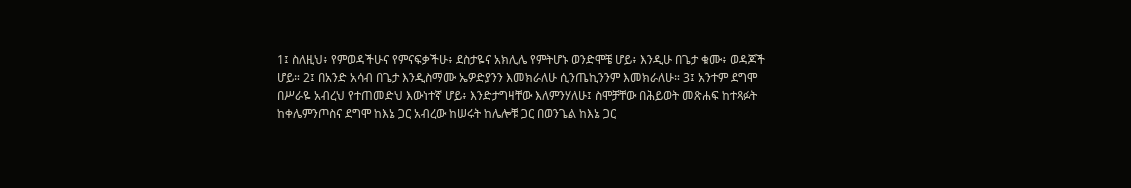1፤ ስለዚህ፥ የምወዳችሁና የምናፍቃችሁ፥ ደስታዬና አክሊሌ የምትሆኑ ወንድሞቼ ሆይ፥ እንዲሁ በጌታ ቁሙ፥ ወዳጆች ሆይ። 2፤ በአንድ አሳብ በጌታ እንዲስማሙ ኤዎድያንን እመክራለሁ ሲንጤኪንንም እመክራለሁ። 3፤ አንተም ደግሞ በሥራዬ አብረህ የተጠመድህ እውነተኛ ሆይ፥ እንድታግዛቸው እለምንሃለሁ፤ ስሞቻቸው በሕይወት መጽሐፍ ከተጻፉት ከቀሌምንጦስና ደግሞ ከእኔ ጋር አብረው ከሠሩት ከሌሎቹ ጋር በወንጌል ከእኔ ጋር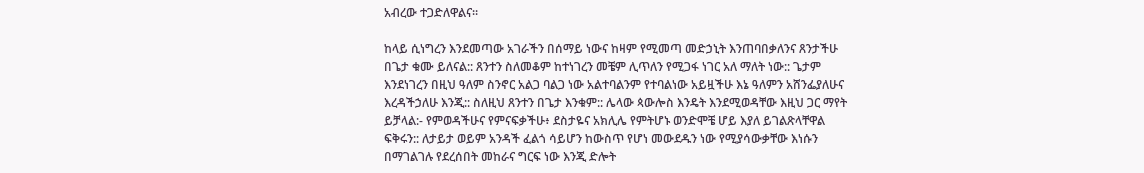አብረው ተጋድለዋልና።

ከላይ ሲነግረን እንደመጣው አገራችን በሰማይ ነውና ከዛም የሚመጣ መድኃኒት እንጠባበቃለንና ጸንታችሁ በጌታ ቁሙ ይለናል:: ጸንተን ስለመቆም ከተነገረን መቼም ሊጥለን የሚጋፋ ነገር አለ ማለት ነው:: ጌታም እንደነገረን በዚህ ዓለም ስንኖር አልጋ ባልጋ ነው አልተባልንም የተባልነው አይዟችሁ እኔ ዓለምን አሸንፌያለሁና እረዳችኃለሁ እንጂ:: ስለዚህ ጸንተን በጌታ እንቁም:: ሌላው ጳውሎስ እንዴት እንደሚወዳቸው እዚህ ጋር ማየት ይቻላል:- የምወዳችሁና የምናፍቃችሁ፥ ደስታዬና አክሊሌ የምትሆኑ ወንድሞቼ ሆይ እያለ ይገልጽላቸዋል ፍቅሩን:: ለታይታ ወይም አንዳች ፈልጎ ሳይሆን ከውስጥ የሆነ መውደዱን ነው የሚያሳውቃቸው እነሱን በማገልገሉ የደረሰበት መከራና ግርፍ ነው እንጂ ድሎት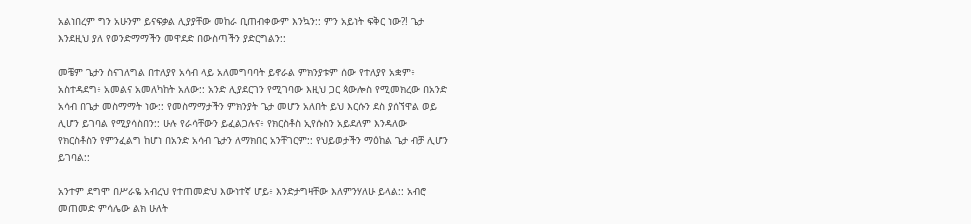አልነበረም ግን አሁንም ይናፍቃል ሊያያቸው መከራ ቢጠብቀውም እንኳን:: ምን አይነት ፍቅር ነው?! ጌታ እንደዚህ ያለ የወንድማማችን መዋደድ በውስጣችን ያድርግልን::

መቼም ጌታን ስናገለግል በተለያየ አሳብ ላይ አለመግባባት ይኖራል ምክንያቱም ሰው የተለያየ አቋም፥ አስተዳደግ፥ አመልና አመለካከት አለው:: አንድ ሊያደርገን የሚገባው እዚህ ጋር ጳውሎስ የሚመክረው በአንድ አሳብ በጌታ መስማማት ነው:: የመስማማታችን ምክንያት ጌታ መሆን አለበት ይህ እርሱን ደስ ያሰኘዋል ወይ ሊሆን ይገባል የሚያሳስበን:: ሁሉ የራሳቸውን ይፈልጋሉና፥ የክርስቶስ ኢየሱስን አይደለም እንዳለው የክርስቶስን የምንፈልግ ከሆነ በአንድ አሳብ ጌታን ለማክበር አንቸገርም:: የህይወታችን ማዕከል ጌታ ብቻ ሊሆን ይገባል::

አንተም ደግሞ በሥራዬ አብረህ የተጠመድህ እውነተኛ ሆይ፥ እንድታግዛቸው እለምንሃለሁ ይላል:: አብሮ መጠመድ ምሳሌው ልክ ሁለት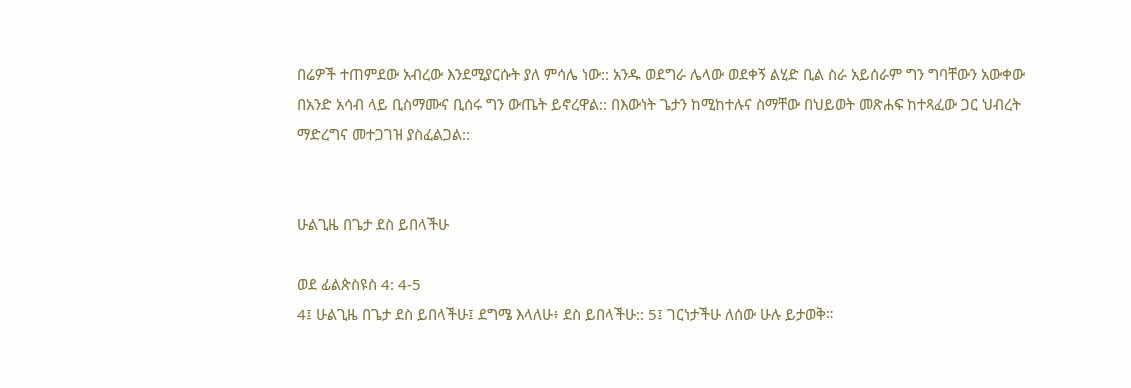በሬዎች ተጠምደው አብረው እንደሚያርሱት ያለ ምሳሌ ነው:: አንዱ ወደግራ ሌላው ወደቀኝ ልሂድ ቢል ስራ አይሰራም ግን ግባቸውን አውቀው በአንድ አሳብ ላይ ቢስማሙና ቢሰሩ ግን ውጤት ይኖረዋል:: በእውነት ጌታን ከሚከተሉና ስማቸው በህይወት መጽሐፍ ከተጻፈው ጋር ህብረት ማድረግና መተጋገዝ ያስፈልጋል::


ሁልጊዜ በጌታ ደስ ይበላችሁ

ወደ ፊልጵስዩስ 4: 4-5
4፤ ሁልጊዜ በጌታ ደስ ይበላችሁ፤ ደግሜ እላለሁ፥ ደስ ይበላችሁ:: 5፤ ገርነታችሁ ለሰው ሁሉ ይታወቅ።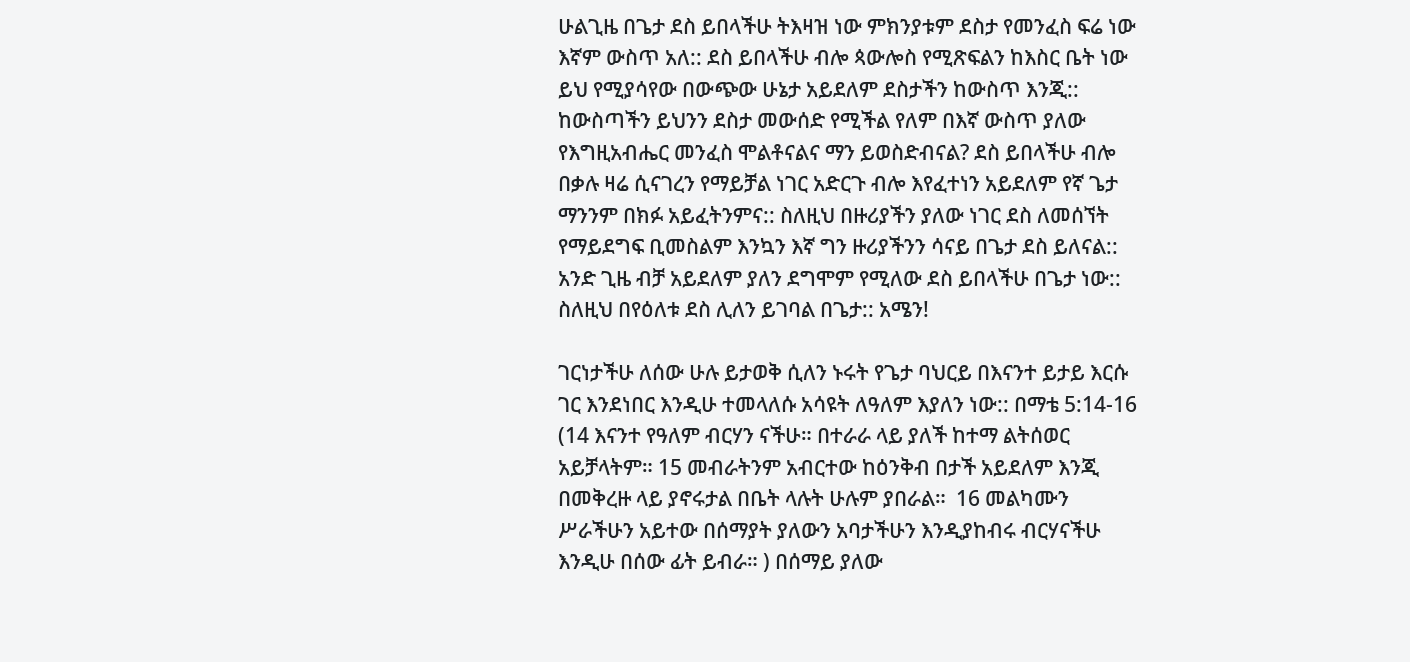ሁልጊዜ በጌታ ደስ ይበላችሁ ትእዛዝ ነው ምክንያቱም ደስታ የመንፈስ ፍሬ ነው እኛም ውስጥ አለ:: ደስ ይበላችሁ ብሎ ጳውሎስ የሚጽፍልን ከእስር ቤት ነው ይህ የሚያሳየው በውጭው ሁኔታ አይደለም ደስታችን ከውስጥ እንጂ:: ከውስጣችን ይህንን ደስታ መውሰድ የሚችል የለም በእኛ ውስጥ ያለው የእግዚአብሔር መንፈስ ሞልቶናልና ማን ይወስድብናል? ደስ ይበላችሁ ብሎ በቃሉ ዛሬ ሲናገረን የማይቻል ነገር አድርጉ ብሎ እየፈተነን አይደለም የኛ ጌታ ማንንም በክፉ አይፈትንምና:: ስለዚህ በዙሪያችን ያለው ነገር ደስ ለመሰኘት የማይደግፍ ቢመስልም እንኳን እኛ ግን ዙሪያችንን ሳናይ በጌታ ደስ ይለናል:: አንድ ጊዜ ብቻ አይደለም ያለን ደግሞም የሚለው ደስ ይበላችሁ በጌታ ነው:: ስለዚህ በየዕለቱ ደስ ሊለን ይገባል በጌታ:: አሜን!

ገርነታችሁ ለሰው ሁሉ ይታወቅ ሲለን ኑሩት የጌታ ባህርይ በእናንተ ይታይ እርሱ ገር እንደነበር እንዲሁ ተመላለሱ አሳዩት ለዓለም እያለን ነው:: በማቴ 5:14-16 (14 እናንተ የዓለም ብርሃን ናችሁ። በተራራ ላይ ያለች ከተማ ልትሰወር አይቻላትም። 15 መብራትንም አብርተው ከዕንቅብ በታች አይደለም እንጂ በመቅረዙ ላይ ያኖሩታል በቤት ላሉት ሁሉም ያበራል።  16 መልካሙን ሥራችሁን አይተው በሰማያት ያለውን አባታችሁን እንዲያከብሩ ብርሃናችሁ እንዲሁ በሰው ፊት ይብራ። ) በሰማይ ያለው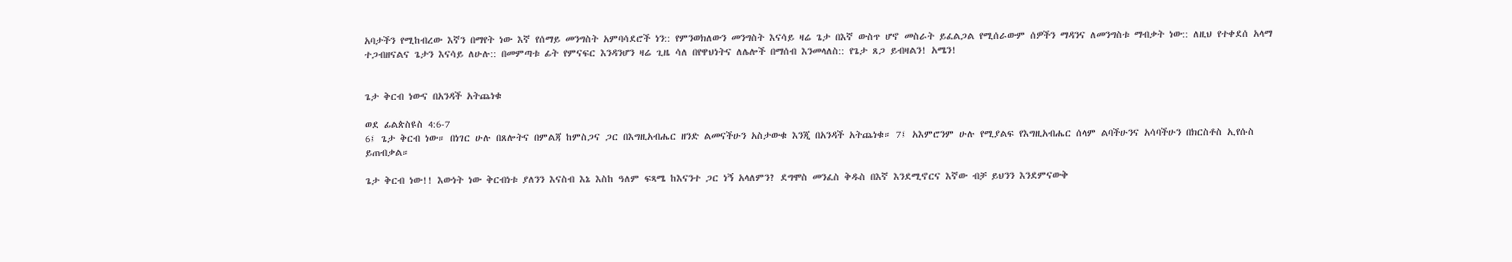አባታችን የሚከብረው እኛን በማየት ነው እኛ የሰማይ መንግስት አምባሳደሮች ነን:: የምንወክለውን መንግስት እናሳይ ዛሬ ጌታ በእኛ ውስጥ ሆኖ መስራት ይፈልጋል የሚሰራውም ሰዎችን ማዳንና ለመንግስቱ ማብቃት ነው:: ለዚህ የተቀደሰ አላማ ተጋብዘናልና ጌታን እናሳይ ለሁሉ:: በመምጣቱ ፊት የምናፍር እንዳንሆን ዛሬ ጊዜ ሳለ በየዋህነትና ለሌሎች በማሰብ እንመላለስ:: የጌታ ጸጋ ይብዛልን! አሜን!


ጌታ ቅርብ ነውና በአንዳች አትጨነቁ

ወደ ፊልጵስዩስ 4:6-7
6፤ ጌታ ቅርብ ነው። በነገር ሁሉ በጸሎትና በምልጃ ከምስጋና ጋር በእግዚአብሔር ዘንድ ልመናችሁን አስታውቁ እንጂ በአንዳች አትጨነቁ። 7፤ አእምሮንም ሁሉ የሚያልፍ የእግዚአብሔር ሰላም ልባችሁንና አሳባችሁን በክርስቶስ ኢየሱስ ይጠብቃል።

ጌታ ቅርብ ነው!! እውነት ነው ቅርብነቱ ያለንን እናስብ እኔ እስከ ዓለም ፍጻሜ ከእናንተ ጋር ነኝ አላለምን? ደግሞስ መንፈስ ቅዱስ በእኛ እንደሚኖርና እኛው ብቻ ይህንን እንደምናውቅ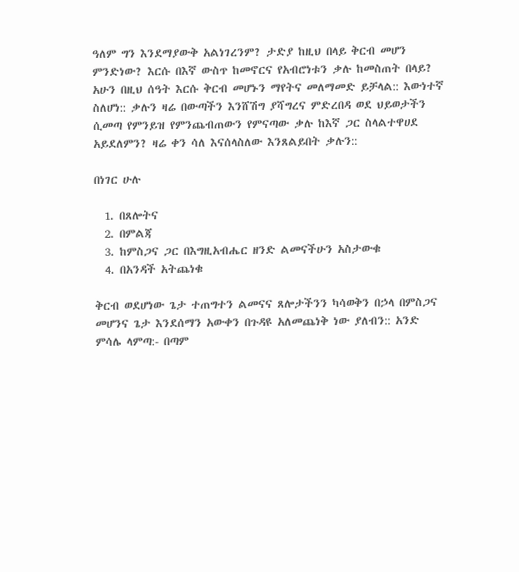ዓለም ግን እንደማያውቅ አልነገረንም? ታድያ ከዚህ በላይ ቅርብ መሆን ምንድነው? እርሱ በእኛ ውስጥ ከመኖርና የአብሮነቱን ቃሉ ከመስጠት በላይ? አሁን በዚህ ሰዓት እርሱ ቅርብ መሆኑን ማየትና መለማመድ ይቻላል:: እውነተኛ ስለሆነ:: ቃሉን ዛሬ በውጣችን እንሸሽግ ያሻግረና ምድረበዳ ወደ ህይወታችን ሲመጣ የምንይዝ የምንጨብጠውን የምናጣው ቃሉ ከእኛ ጋር ስላልተዋሀደ አይደለምን? ዛሬ ቀን ሳለ እናሰላስለው እንጸልይበት ቃሉን::

በነገር ሁሉ

  1. በጸሎትና
  2. በምልጃ
  3. ከምስጋና ጋር በእግዚአብሔር ዘንድ ልመናችሁን አስታውቁ
  4. በአንዳች አትጨነቁ

ቅርብ ወደሆነው ጌታ ተጠግተን ልመናና ጸሎታችንን ካሳወቅን በኃላ በምስጋና መሆንና ጌታ እንደሰማን አውቀን በጉዳዩ አለመጨነቅ ነው ያለብን:: አንድ ምሳሌ ላምጣ:- በጣም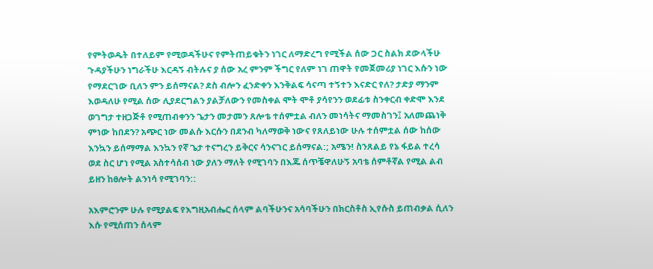የምትወዱት በተለይም የሚወዳችሁና የምትጠይቁትን ነገር ለማድረግ የሚችል ሰው ጋር ስልክ ደውላችሁ ጉዳያችሁን ነግራችሁ እርዳኝ ብትሉና ያ ሰው አረ ምንም ችግር የለም ነገ ጠዋት የመጀመሪያ ነገር እሱን ነው የማደርገው ቢለን ምን ይሰማናል? ደስ ብሎን ፈንድቀን እንቅልፍ ሳናጣ ተኝተን እናድር የለ? ታድያ ማንም እወዳለሁ የሚል ሰው ሊያደርግልን ያልቻለውን የመስቀል ሞት ሞቶ ያሳየንን ወደፊቱ ስንቀርብ ቀድሞ እንደ ወገግታ ተዘጋጅቶ የሚጠብቀንን ጌታን መታመን ጸሎቴ ተሰምቷል ብለን መነሳትና ማመስገን፤ አለመጨነቅ ምነው ከበደን? አጭር ነው መልሱ እርሱን በደንብ ካለማወቅ ነውና የጸለይነው ሁሉ ተሰምቷል ሰው ከሰው እንኳን ይሰማማል እንኳን የኛ ጌታ ተናግረን ይቅርና ሳንናገር ይሰማናል:; አሜን! ስንጸልይ የኔ ፋይል ተረሳ ወደ ስር ሆነ የሚል አስተሳሰብ ነው ያለን ማለት የሚገባን በእጁ ሰጥቼዋለሁኝ አባቴ ሰምቶኛል የሚል ልብ ይዘን ከፀሎት ልንነሳ የሚገባን::

አእምሮንም ሁሉ የሚያልፍ የእግዚአብሔር ሰላም ልባችሁንና አሳባችሁን በክርስቶስ ኢየሱስ ይጠብቃል ሲለን እሱ የሚሰጠን ሰላም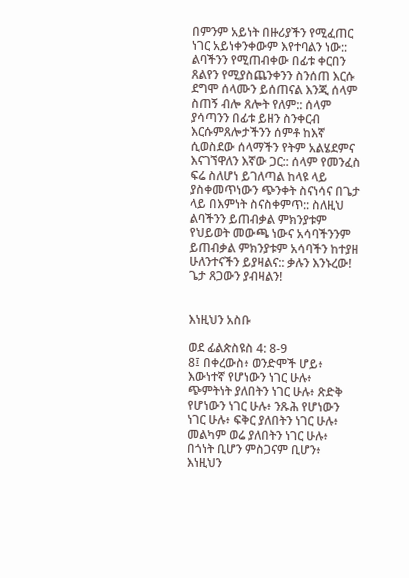በምንም አይነት በዙሪያችን የሚፈጠር ነገር አይነቀንቀውም እየተባልን ነው:: ልባችንን የሚጠብቀው በፊቱ ቀርበን ጸልየን የሚያስጨንቀንን ስንሰጠ እርሱ ደግሞ ሰላሙን ይሰጠናል እንጂ ሰላም ስጠኝ ብሎ ጸሎት የለም:: ሰላም ያሳጣንን በፊቱ ይዘን ስንቀርብ እርሱምጸሎታችንን ሰምቶ ከእኛ ሲወስደው ሰላማችን የትም አልሄደምና እናገኘዋለን እኛው ጋር:: ሰላም የመንፈስ ፍሬ ስለሆነ ይገለጣል ከላዩ ላይ ያስቀመጥነውን ጭንቀት ስናነሳና በጌታ ላይ በእምነት ስናስቀምጥ:: ስለዚህ ልባችንን ይጠብቃል ምክንያቱም የህይወት መውጫ ነውና አሳባችንንም ይጠብቃል ምክንያቱም አሳባችን ከተያዘ ሁለንተናችን ይያዛልና:: ቃሉን እንኑረው! ጌታ ጸጋውን ያብዛልን!


እነዚህን አስቡ

ወደ ፊልጵስዩስ 4: 8-9
8፤ በቀረውስ፥ ወንድሞች ሆይ፥ እውነተኛ የሆነውን ነገር ሁሉ፥ ጭምትነት ያለበትን ነገር ሁሉ፥ ጽድቅ የሆነውን ነገር ሁሉ፥ ንጹሕ የሆነውን ነገር ሁሉ፥ ፍቅር ያለበትን ነገር ሁሉ፥ መልካም ወሬ ያለበትን ነገር ሁሉ፥ በጎነት ቢሆን ምስጋናም ቢሆን፥ እነዚህን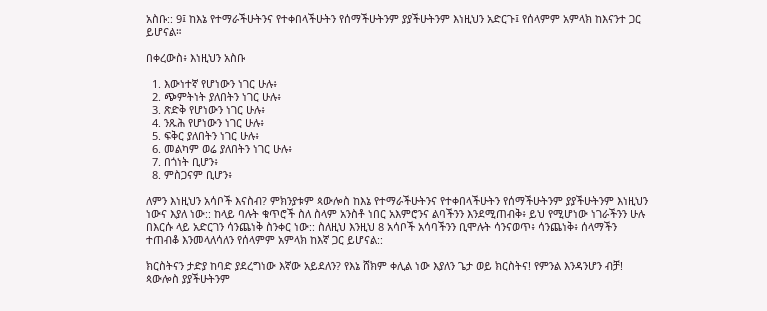አስቡ:: 9፤ ከእኔ የተማራችሁትንና የተቀበላችሁትን የሰማችሁትንም ያያችሁትንም እነዚህን አድርጉ፤ የሰላምም አምላክ ከእናንተ ጋር ይሆናል።

በቀረውስ፥ እነዚህን አስቡ

  1. እውነተኛ የሆነውን ነገር ሁሉ፥
  2. ጭምትነት ያለበትን ነገር ሁሉ፥
  3. ጽድቅ የሆነውን ነገር ሁሉ፥
  4. ንጹሕ የሆነውን ነገር ሁሉ፥
  5. ፍቅር ያለበትን ነገር ሁሉ፥
  6. መልካም ወሬ ያለበትን ነገር ሁሉ፥
  7. በጎነት ቢሆን፥
  8. ምስጋናም ቢሆን፥

ለምን እነዚህን አሳቦች እናስብ? ምክንያቱም ጳውሎስ ከእኔ የተማራችሁትንና የተቀበላችሁትን የሰማችሁትንም ያያችሁትንም እነዚህን ነውና እያለ ነው:: ከላይ ባሉት ቁጥሮች ስለ ስላም አንስቶ ነበር አእምሮንና ልባችንን እንደሚጠብቅ፥ ይህ የሚሆነው ነገራችንን ሁሉ በእርሱ ላይ አድርገን ሳንጨነቅ ስንቀር ነው:: ስለዚህ እንዚህ 8 አሳቦች አሳባችንን ቢሞሉት ሳንናወጥ፥ ሳንጨነቅ፥ ሰላማችን ተጠብቆ እንመላለሳለን የሰላምም አምላክ ከእኛ ጋር ይሆናል::

ክርስትናን ታድያ ከባድ ያደረግነው እኛው አይደለን? የእኔ ሸክም ቀሊል ነው እያለን ጌታ ወይ ክርስትና! የምንል እንዳንሆን ብቻ! ጳውሎስ ያያችሁትንም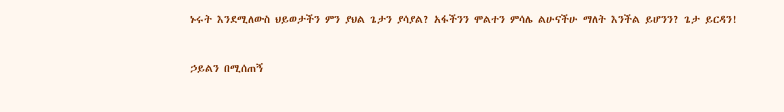ኑሩት እንደሚለውስ ህይወታችን ምን ያህል ጌታን ያሳያል? አፋችንን ሞልተን ምሳሌ ልሁናችሁ ማለት እንችል ይሆንን? ጌታ ይርዳን!


ኃይልን በሚሰጠኝ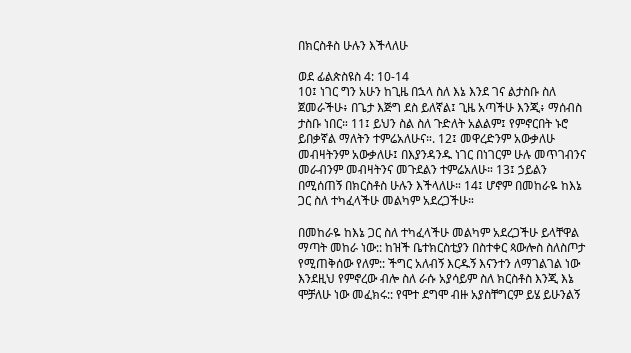በክርስቶስ ሁሉን እችላለሁ

ወደ ፊልጵስዩስ 4: 10-14
10፤ ነገር ግን አሁን ከጊዜ በኋላ ስለ እኔ እንደ ገና ልታስቡ ስለ ጀመራችሁ፥ በጌታ እጅግ ደስ ይለኛል፤ ጊዜ አጣችሁ እንጂ፥ ማሰብስ ታስቡ ነበር። 11፤ ይህን ስል ስለ ጉድለት አልልም፤ የምኖርበት ኑሮ ይበቃኛል ማለትን ተምሬአለሁና።. 12፤ መዋረድንም አውቃለሁ መብዛትንም አውቃለሁ፤ በእያንዳንዱ ነገር በነገርም ሁሉ መጥገብንና መራብንም መብዛትንና መጉደልን ተምሬአለሁ። 13፤ ኃይልን በሚሰጠኝ በክርስቶስ ሁሉን እችላለሁ። 14፤ ሆኖም በመከራዬ ከእኔ ጋር ስለ ተካፈላችሁ መልካም አደረጋችሁ።

በመከራዬ ከእኔ ጋር ስለ ተካፈላችሁ መልካም አደረጋችሁ ይላቸዋል ማጣት መከራ ነው:: ከዝች ቤተክርስቲያን በስተቀር ጳውሎስ ስለስጦታ የሚጠቅሰው የለም:: ችግር አለብኝ እርዱኝ እናንተን ለማገልገል ነው እንደዚህ የምኖረው ብሎ ስለ ራሱ አያሳይም ስለ ክርስቶስ እንጂ እኔ ሞቻለሁ ነው መፈክሩ:: የሞተ ደግሞ ብዙ አያስቸግርም ይሄ ይሁንልኝ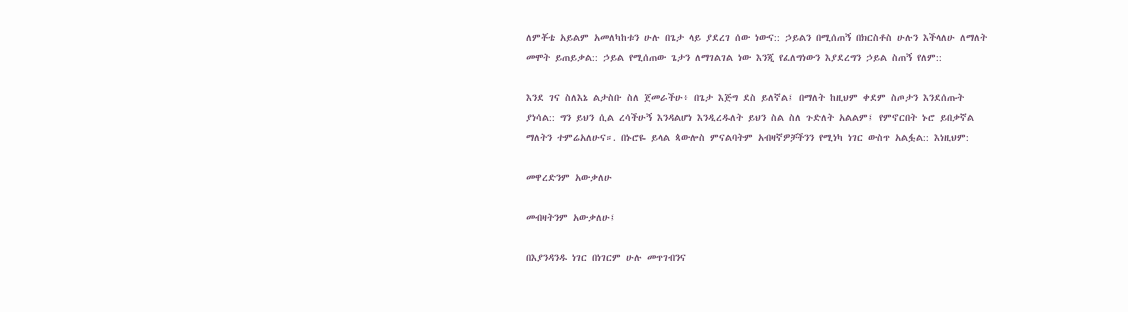ለምቾቴ አይልም አመለካከቱን ሁሉ በጌታ ላይ ያደረገ ሰው ነውና:: ኃይልን በሚሰጠኝ በክርስቶስ ሁሉን እችላለሁ ለማለት መሞት ይጠይቃል:: ኃይል የሚሰጠው ጌታን ለማገልገል ነው እንጂ የፈለግነውን እያደረግን ኃይል ስጠኝ የለም::

እንደ ገና ስለእኔ ልታስቡ ስለ ጀመራችሁ፥ በጌታ እጅግ ደስ ይለኛል፤ በማለት ከዚህም ቀደም ስጦታን እንደሰጡት ያነሳል:: ግን ይህን ሲል ረሳችሁኝ እንዳልሆነ እንዲረዱለት ይህን ስል ስለ ጉድለት አልልም፤ የምኖርበት ኑሮ ይበቃኛል ማለትን ተምሬአለሁና።. በኑሮዬ ይላል ጳውሎስ ምናልባትም አብዛኛዎቻችንን የሚነካ ነገር ውስጥ አልፏል:: እነዚህም:

መዋረድንም አውቃለሁ

መብዛትንም አውቃለሁ፤

በእያንዳንዱ ነገር በነገርም ሁሉ መጥገብንና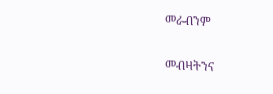መራብንም

መብዛትንና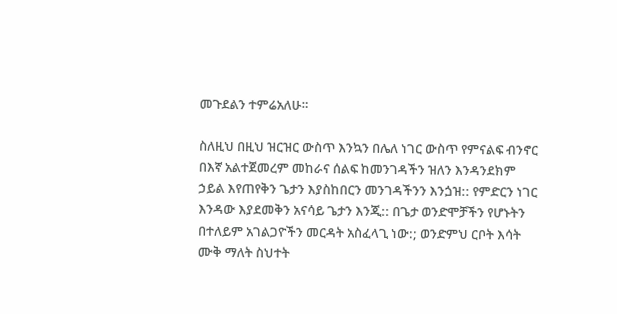መጉደልን ተምሬአለሁ።

ስለዚህ በዚህ ዝርዝር ውስጥ እንኳን በሌለ ነገር ውስጥ የምናልፍ ብንኖር በእኛ አልተጀመረም መከራና ሰልፍ ከመንገዳችን ዝለን እንዳንደክም ኃይል እየጠየቅን ጌታን እያስከበርን መንገዳችንን እንጏዝ:: የምድርን ነገር እንዳው እያደመቅን አናሳይ ጌታን እንጂ:: በጌታ ወንድሞቻችን የሆኑትን በተለይም አገልጋዮችን መርዳት አስፈላጊ ነው:; ወንድምህ ርቦት እሳት ሙቅ ማለት ስህተት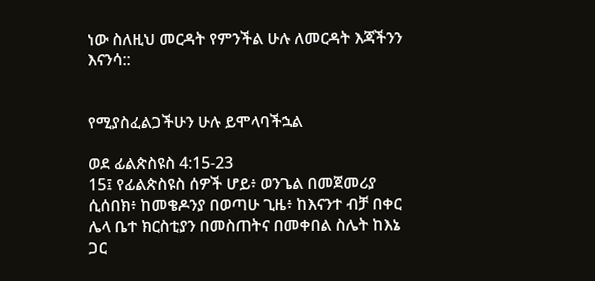ነው ስለዚህ መርዳት የምንችል ሁሉ ለመርዳት እጃችንን እናንሳ::


የሚያስፈልጋችሁን ሁሉ ይሞላባችኋል

ወደ ፊልጵስዩስ 4:15-23
15፤ የፊልጵስዩስ ሰዎች ሆይ፥ ወንጌል በመጀመሪያ ሲሰበክ፥ ከመቄዶንያ በወጣሁ ጊዜ፥ ከእናንተ ብቻ በቀር ሌላ ቤተ ክርስቲያን በመስጠትና በመቀበል ስሌት ከእኔ ጋር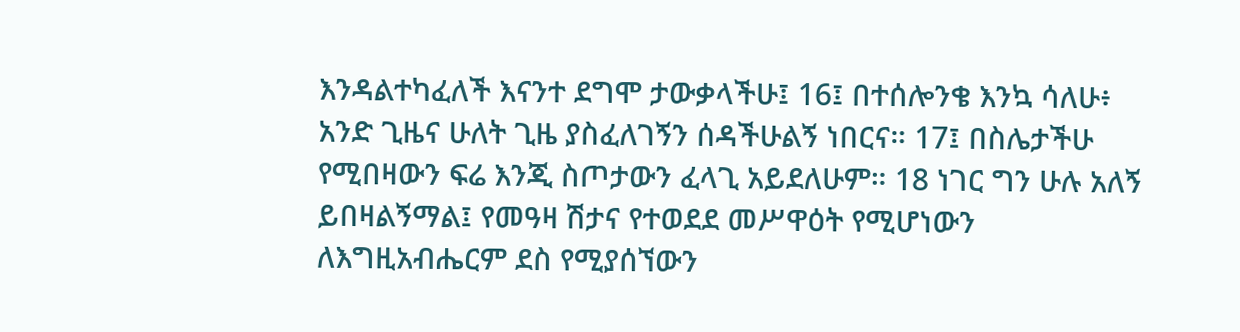እንዳልተካፈለች እናንተ ደግሞ ታውቃላችሁ፤ 16፤ በተሰሎንቄ እንኳ ሳለሁ፥ አንድ ጊዜና ሁለት ጊዜ ያስፈለገኝን ሰዳችሁልኝ ነበርና። 17፤ በስሌታችሁ የሚበዛውን ፍሬ እንጂ ስጦታውን ፈላጊ አይደለሁም። 18 ነገር ግን ሁሉ አለኝ ይበዛልኝማል፤ የመዓዛ ሽታና የተወደደ መሥዋዕት የሚሆነውን ለእግዚአብሔርም ደስ የሚያሰኘውን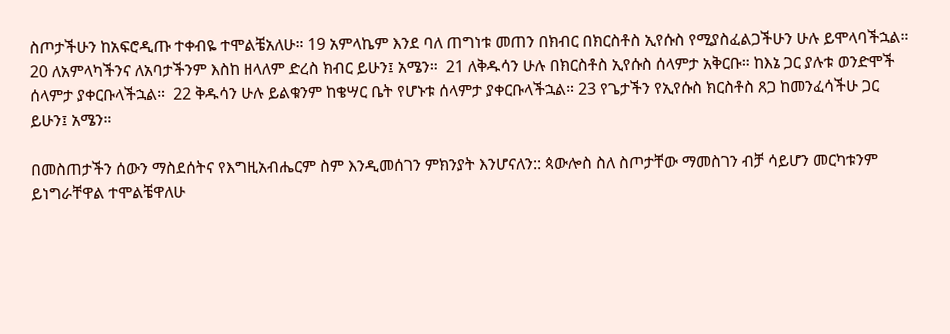ስጦታችሁን ከአፍሮዲጡ ተቀብዬ ተሞልቼአለሁ። 19 አምላኬም እንደ ባለ ጠግነቱ መጠን በክብር በክርስቶስ ኢየሱስ የሚያስፈልጋችሁን ሁሉ ይሞላባችኋል።
20 ለአምላካችንና ለአባታችንም እስከ ዘላለም ድረስ ክብር ይሁን፤ አሜን።  21 ለቅዱሳን ሁሉ በክርስቶስ ኢየሱስ ሰላምታ አቅርቡ። ከእኔ ጋር ያሉቱ ወንድሞች ሰላምታ ያቀርቡላችኋል።  22 ቅዱሳን ሁሉ ይልቁንም ከቄሣር ቤት የሆኑቱ ሰላምታ ያቀርቡላችኋል። 23 የጌታችን የኢየሱስ ክርስቶስ ጸጋ ከመንፈሳችሁ ጋር ይሁን፤ አሜን።

በመስጠታችን ሰውን ማስደሰትና የእግዚአብሔርም ስም እንዲመሰገን ምክንያት እንሆናለን:: ጳውሎስ ስለ ስጦታቸው ማመስገን ብቻ ሳይሆን መርካቱንም ይነግራቸዋል ተሞልቼዋለሁ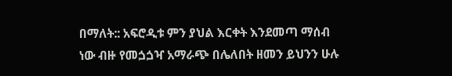በማለት:: አፍሮዲቱ ምን ያህል እርቀት እንደመጣ ማሰብ ነው ብዙ የመጏጏዣ አማራጭ በሌለበት ዘመን ይህንን ሁሉ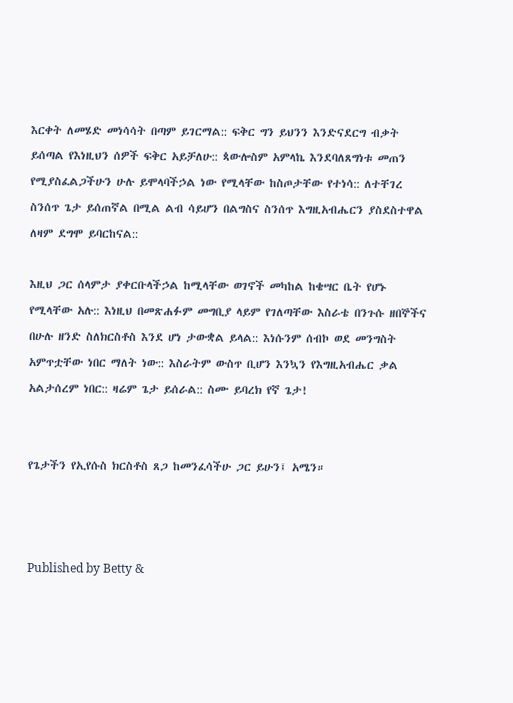እርቀት ለመሄድ መነሳሳት በጣም ይገርማል:: ፍቅር ግን ይህንን እንድናደርግ ብቃት ይሰጣል የእነዚህን ሰዎች ፍቅር አይቻለሁ:: ጳውሎስም አምላኬ እንደባለጸግነቱ መጠን የሚያስፈልጋችሁን ሁሉ ይሞላባችኃል ነው የሚላቸው ከስጦታቸው የተነሳ:: ለተቸገረ ስንሰጥ ጌታ ይሰጠኛል በሚል ልብ ሳይሆን በልግስና ስንሰጥ እግዚአብሔርን ያስደስተዋል ለዛም ደግሞ ይባርከናል::

እዚህ ጋር ሰላምታ ያቀርቡላችኃል ከሚላቸው ወገኖች መካከል ከቄሣር ቤት የሆኑ የሚላቸው አሉ:: እነዚህ በመጽሐፉም መግቢያ ላይም የገለጣቸው እስራቴ በንጉሱ ዘበኞችና በሁሉ ዘንድ ስለክርስቶስ እንደ ሆነ ታውቋል ይላል:: እነሱንም ሰብኮ ወደ መንግስት አምጥቷቸው ነበር ማለት ነው:: እስራትም ውስጥ ቢሆን እንኳን የእግዚአብሔር ቃል አልታሰረም ነበር:: ዛሬም ጌታ ይሰራል:: ስሙ ይባረክ የኛ ጌታ!


የጌታችን የኢየሱስ ክርስቶስ ጸጋ ከመንፈሳችሁ ጋር ይሁን፤ አሜን።



Published by Betty &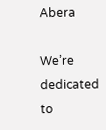Abera

We’re dedicated to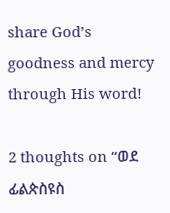share God’s goodness and mercy through His word!

2 thoughts on “ወደ ፊልጵስዩስ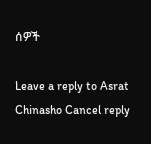ሰዎች

Leave a reply to Asrat Chinasho Cancel reply